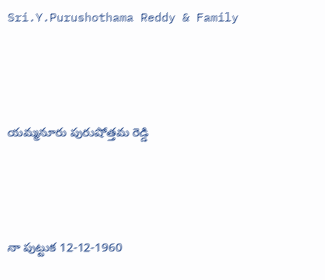Sri.Y.Purushothama Reddy & Family



యమ్మనూరు పురుషోత్తమ రెడ్డి



నా పుట్టుక 12-12-1960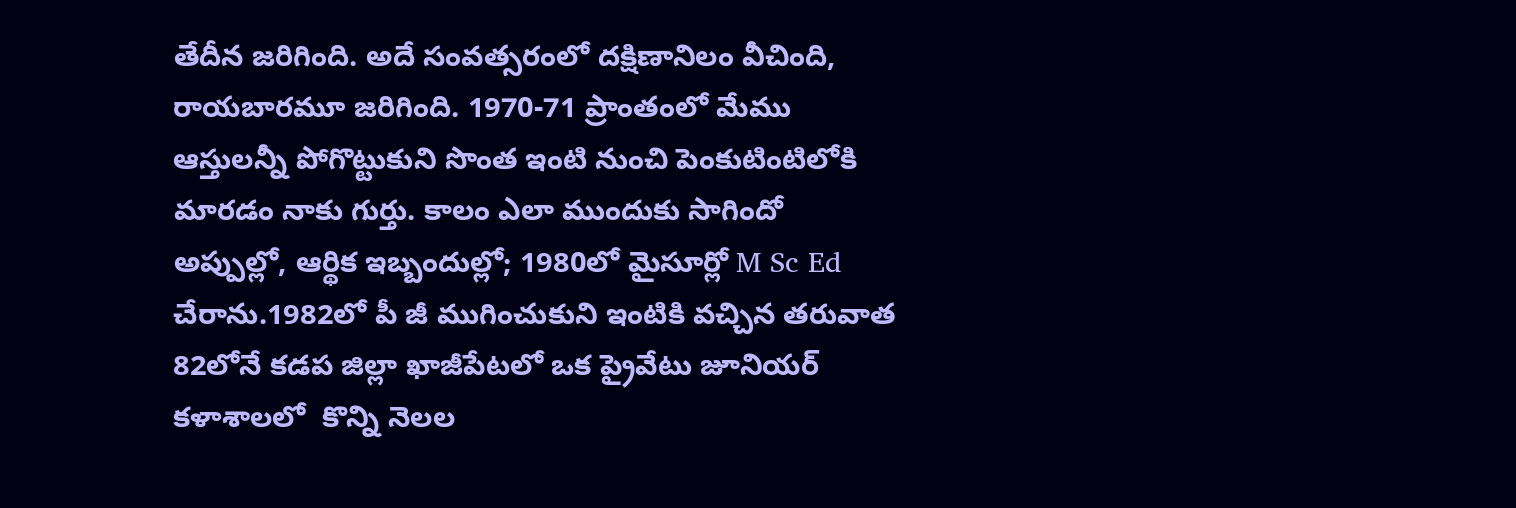తేదీన జరిగింది. అదే సంవత్సరంలో దక్షిణానిలం వీచింది, రాయబారమూ జరిగింది. 1970-71 ప్రాంతంలో మేము ఆస్తులన్నీ పోగొట్టుకుని సొంత ఇంటి నుంచి పెంకుటింటిలోకి మారడం నాకు గుర్తు. కాలం ఎలా ముందుకు సాగిందో అప్పుల్లో, ఆర్థిక ఇబ్బందుల్లో; 1980లో మైసూర్లో M Sc Ed చేరాను.1982లో పీ జీ ముగించుకుని ఇంటికి వచ్చిన తరువాత 82లోనే కడప జిల్లా ఖాజీపేటలో ఒక ప్రైవేటు జూనియర్ కళాశాలలో  కొన్ని నెలల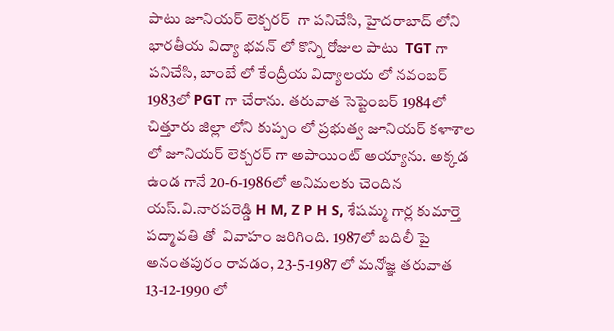పాటు జూనియర్ లెక్చరర్  గా పనిచేసి, హైదరాబాద్ లోని భారతీయ విద్యా భవన్ లో కొన్ని రోజుల పాటు  TGT గా పనిచేసి, బాంబే లో కేంద్రీయ విద్యాలయ లో నవంబర్ 1983లో PGT గా చేరాను. తరువాత సెప్టెంబర్ 1984లో చిత్తూరు జిల్లా లోని కుప్పం లో ప్రభుత్వ జూనియర్ కళాశాల లో జూనియర్ లెక్చరర్ గా అపాయింట్ అయ్యాను. అక్కడ ఉండ గానే 20-6-1986లో అనిమలకు చెందిన యస్.వి.నారపరెడ్డి H M, Z P H S, శేషమ్మ గార్ల కుమార్తె పద్మావతి తో  వివాహం జరిగింది. 1987లో బదిలీ పై అనంతపురం రావడం, 23-5-1987 లో మనోజ్ఞ తరువాత 13-12-1990 లో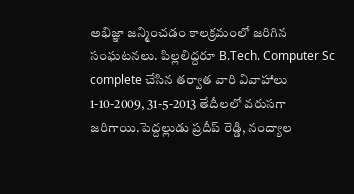అభిజ్ఞా జన్మించడం కాలక్రమంలో జరిగిన సంఘటనలు. పిల్లలిద్దరూ B.Tech. Computer Sc complete చేసిన తర్వాత వారి వివాహాలు 1-10-2009, 31-5-2013 తేదీలలో వరుసగా జరిగాయి.పెద్దల్లుడు ప్రదీప్ రెడ్డి, నంద్యాల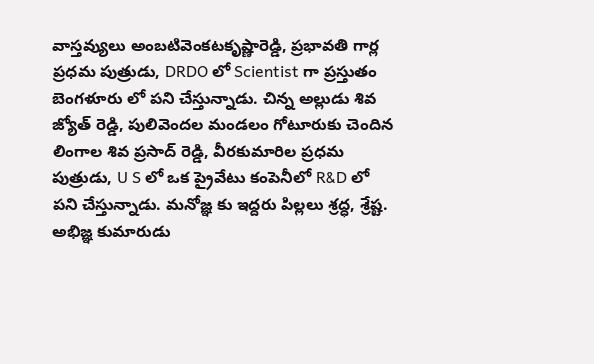వాస్తవ్యులు అంబటివెంకటకృష్ణారెడ్డి, ప్రభావతి గార్ల ప్రధమ పుత్రుడు, DRDO లో Scientist గా ప్రస్తుతం బెంగళూరు లో పని చేస్తున్నాడు. చిన్న అల్లుడు శివ జ్యోత్ రెడ్డి, పులివెందల మండలం గోటూరుకు చెందిన లింగాల శివ ప్రసాద్ రెడ్డి, వీరకుమారిల ప్రధమ పుత్రుడు, U S లో ఒక ప్రైవేటు కంపెనీలో R&D లో పని చేస్తున్నాడు. మనోజ్ఞ కు ఇద్దరు పిల్లలు శ్రద్ధ, శ్రేష్ట. అభిజ్ఞ కుమారుడు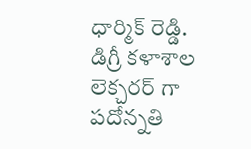ధార్మిక్ రెడ్డి. డిగ్రీ కళాశాల లెక్చరర్ గా పదోన్నతి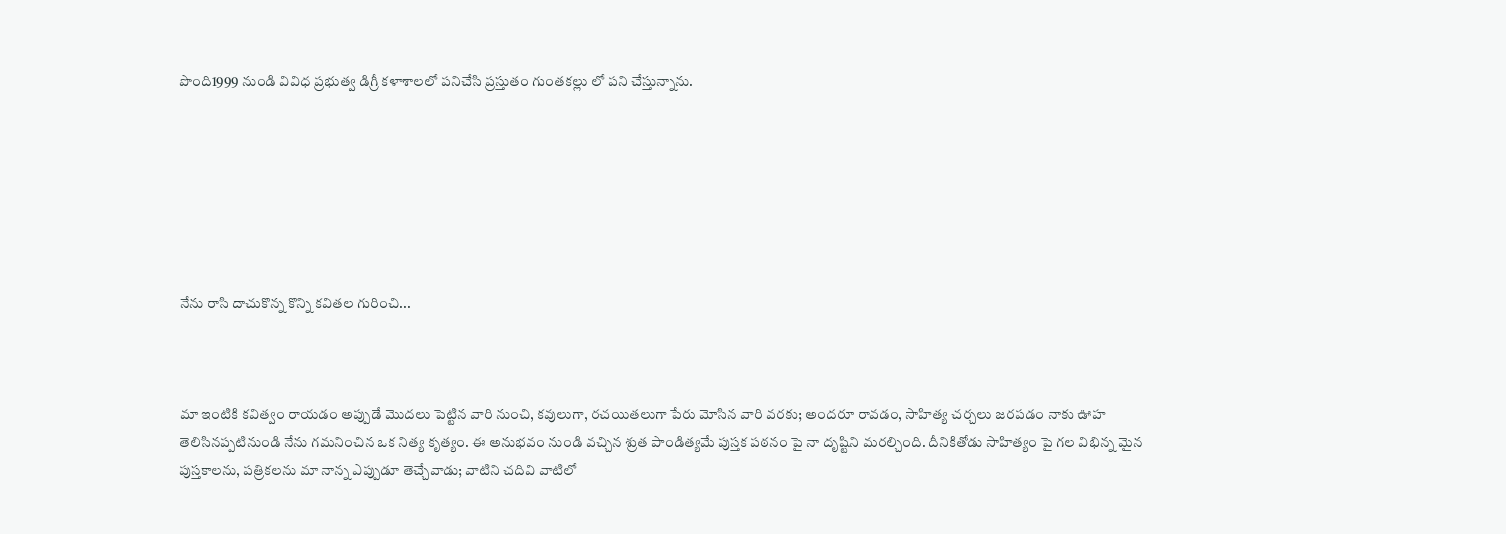పొంది1999 నుండి వివిధ ప్రభుత్వ డిగ్రీ కళాశాలలో పనిచేసి ప్రస్తుతం గుంతకల్లు లో పని చేస్తున్నాను.







నేను రాసి దాచుకొన్న కొన్ని కవితల గురించి...



మా ఇంటికి కవిత్వం రాయడం అప్పుడే మొదలు పెట్టిన వారి నుంచి, కవులుగా, రచయితలుగా పేరు మోసిన వారి వరకు; అందరూ రావడం, సాహిత్య చర్చలు జరపడం నాకు ఊహ తెలిసినప్పటినుండి నేను గమనించిన ఒక నిత్య కృత్యం. ఈ అనుభవం నుండి వచ్చిన శ్రుత పాండిత్యమే పుస్తక పఠనం పై నా దృష్టిని మరల్చింది. దీనికితోడు సాహిత్యం పై గల విభిన్న మైన పుస్తకాలను, పత్రికలను మా నాన్న ఎప్పుడూ తెచ్చేవాడు; వాటిని చదివి వాటిలో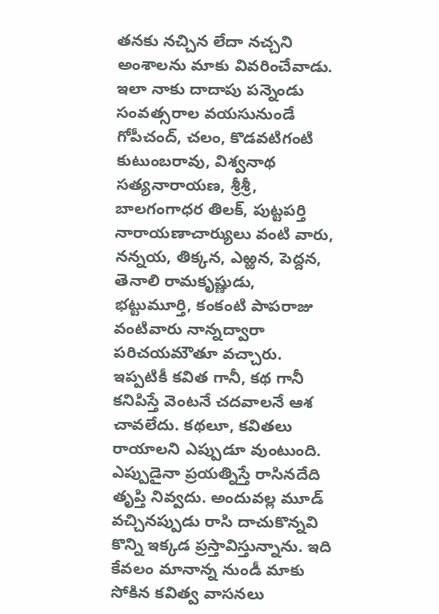తనకు నచ్చిన లేదా నచ్చని అంశాలను మాకు వివరించేవాడు. ఇలా నాకు దాదాపు పన్నెండు సంవత్సరాల వయసునుండే గోపీచంద్, చలం, కొడవటిగంటి కుటుంబరావు, విశ్వనాథ సత్యనారాయణ, శ్రీశ్రీ, బాలగంగాధర తిలక్, పుట్టపర్తి నారాయణాచార్యులు వంటి వారు, నన్నయ, తిక్కన, ఎఱ్ఱన, పెద్దన, తెనాలి రామకృష్ణుడు, భట్టుమూర్తి, కంకంటి పాపరాజు వంటివారు నాన్నద్వారా పరిచయమౌతూ వచ్చారు. ఇప్పటికీ కవిత గానీ, కథ గానీ కనిపిస్తే వెంటనే చదవాలనే ఆశ చావలేదు. కథలూ, కవితలు రాయాలని ఎప్పుడూ వుంటుంది. ఎప్పుడైనా ప్రయత్నిస్తే రాసినదేది తృప్తి నివ్వదు. అందువల్ల మూడ్ వచ్చినప్పుడు రాసి దాచుకొన్నవి కొన్ని ఇక్కడ ప్రస్తావిస్తున్నాను. ఇది కేవలం మానాన్న నుండీ మాకు సోకిన కవిత్వ వాసనలు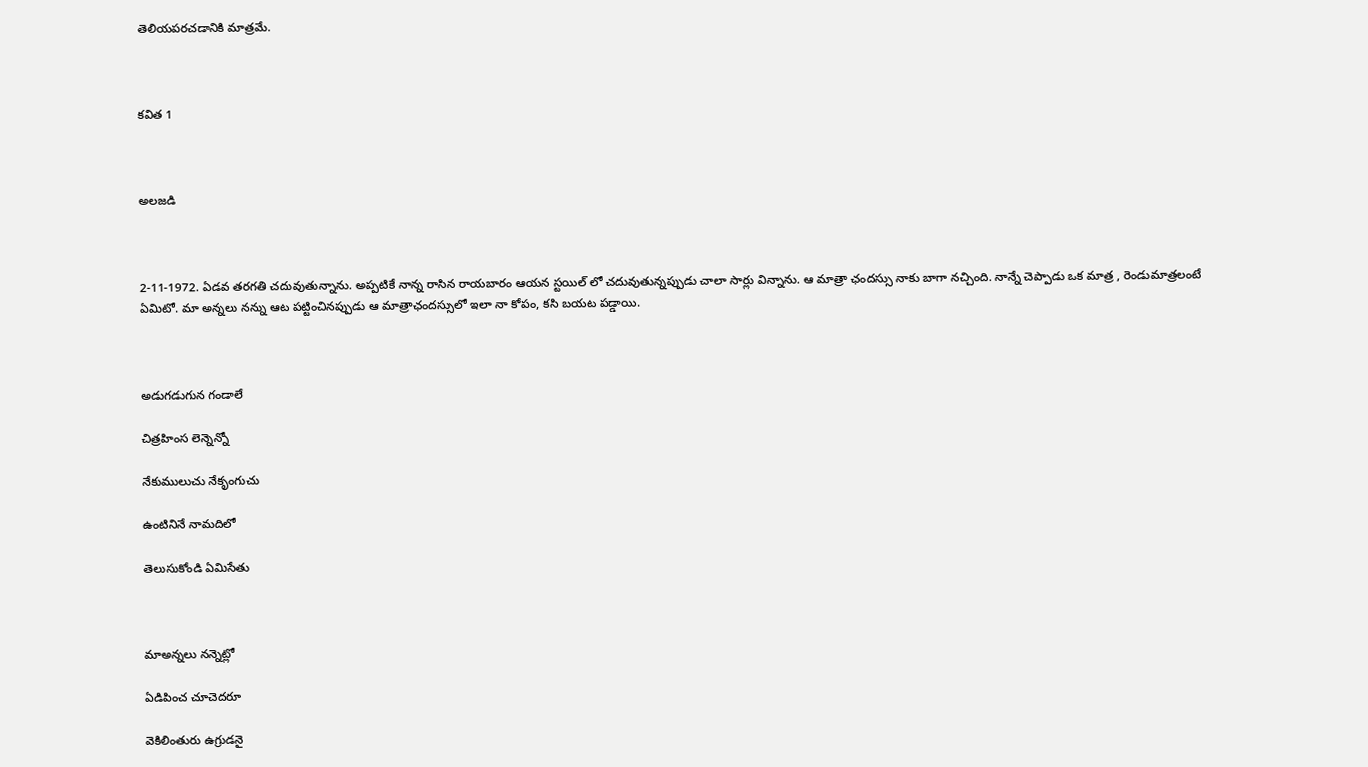తెలియపరచడానికి మాత్రమే.



కవిత 1



అలజడి



2-11-1972. ఏడవ తరగతి చదువుతున్నాను. అప్పటికే నాన్న రాసిన రాయబారం ఆయన స్టయిల్ లో చదువుతున్నప్పుడు చాలా సార్లు విన్నాను. ఆ మాత్రా ఛందస్సు నాకు బాగా నచ్చింది. నాన్నే చెప్పాడు ఒక మాత్ర , రెండుమాత్రలంటే ఏమిటో. మా అన్నలు నన్ను ఆట పట్టించినప్పుడు ఆ మాత్రాఛందస్సులో ఇలా నా కోపం, కసి బయట పడ్డాయి.



అడుగడుగున గండాలే

చిత్రహింస లెన్నెన్నో

నేకుములుచు నేకృంగుచు

ఉంటినినే నామదిలో

తెలుసుకోండి ఏమిసేతు



మాఅన్నలు నన్నెట్లో

ఏడిపించ చూచెదరూ

వెకిలింతురు ఉగ్రుడనై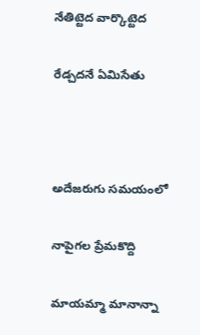నేతిట్టెద వార్కొట్టెద

రేడ్చదనే ఏమిసేతు



అదేజరుగు సమయంలో

నాపైగల ప్రేమకొద్ది

మాయమ్మా మానాన్నా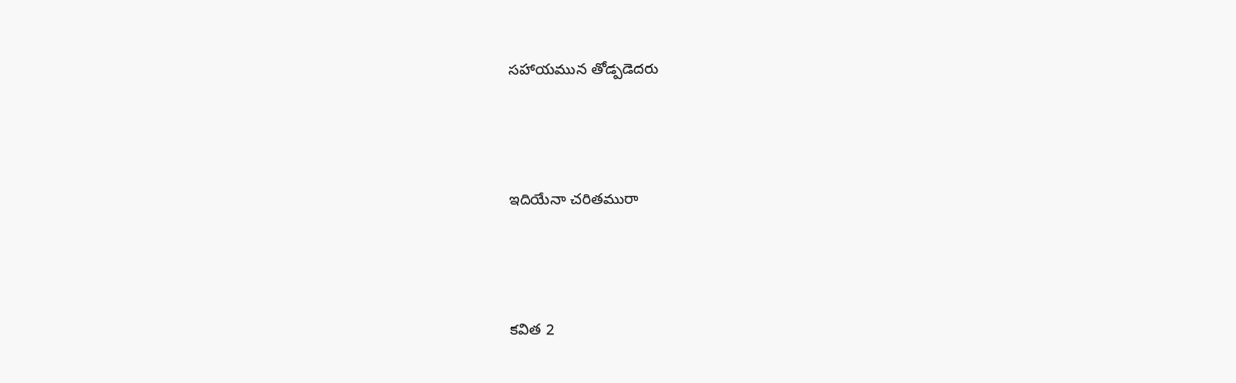సహాయమున తోడ్పడెదరు



ఇదియేనా చరితమురా



కవిత 2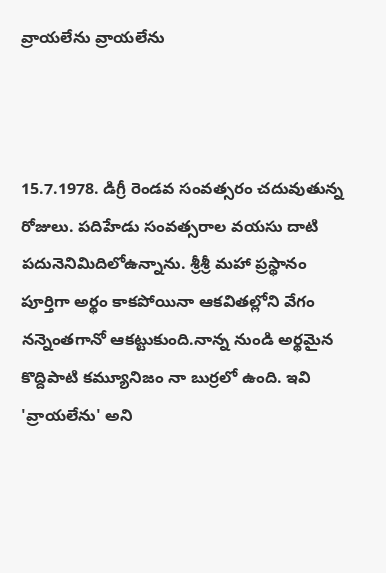వ్రాయలేను వ్రాయలేను



15.7.1978. డిగ్రీ రెండవ సంవత్సరం చదువుతున్న రోజులు. పదిహేడు సంవత్సరాల వయసు దాటి పదునెనిమిదిలోఉన్నాను. శ్రీశ్రీ మహా ప్రస్థానం పూర్తిగా అర్థం కాకపోయినా ఆకవితల్లోని వేగం నన్నెంతగానో ఆకట్టుకుంది.నాన్న నుండి అర్థమైన కొద్దిపాటి కమ్యూనిజం నా బుర్రలో ఉంది. ఇవి 'వ్రాయలేను' అని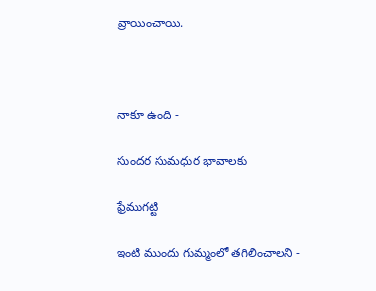వ్రాయించాయి.



నాకూ ఉంది -

సుందర సుమధుర భావాలకు

ఫ్రేముగట్టి

ఇంటి ముందు గుమ్మంలో తగిలించాలని -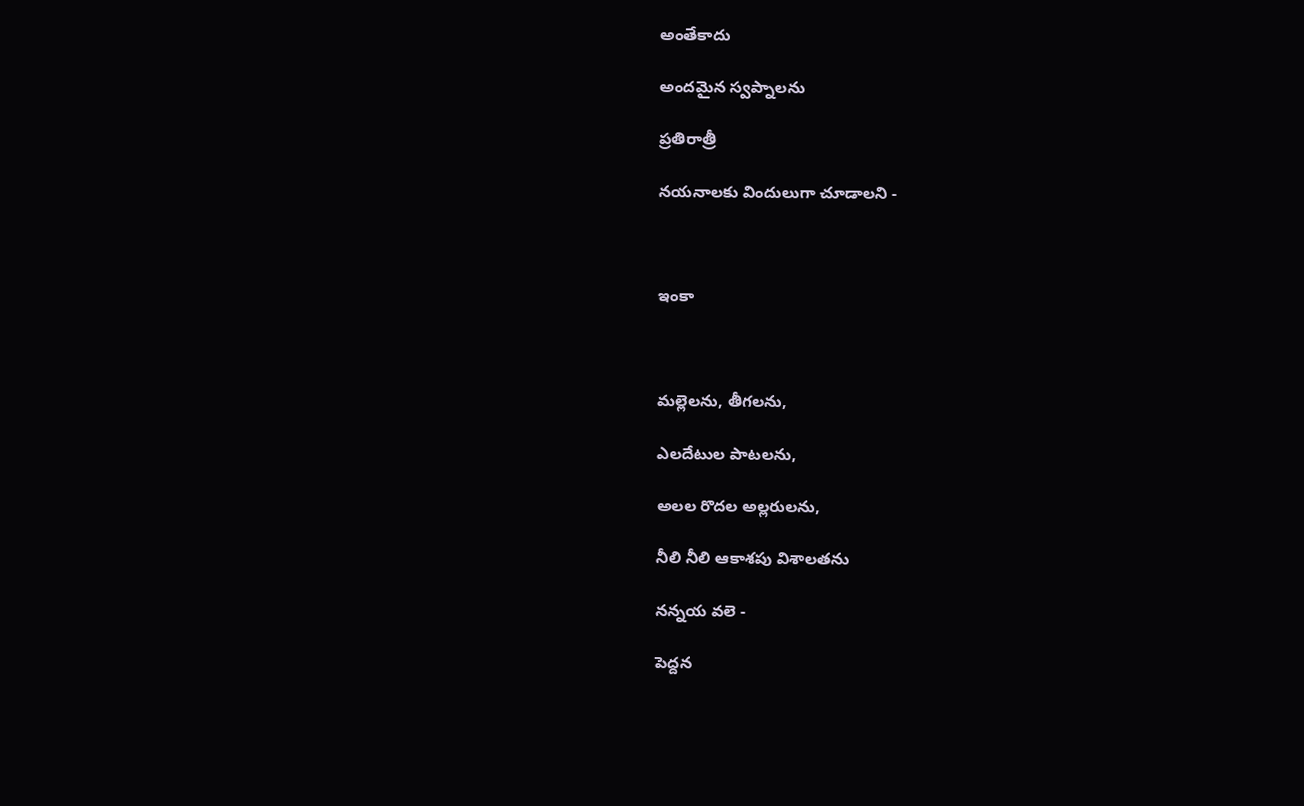అంతేకాదు

అందమైన స్వప్నాలను

ప్రతిరాత్రీ

నయనాలకు విందులుగా చూడాలని -



ఇంకా



మల్లెలను, తీగలను,

ఎలదేటుల పాటలను,

అలల రొదల అల్లరులను,

నీలి నీలి ఆకాశపు విశాలతను

నన్నయ వలె -

పెద్దన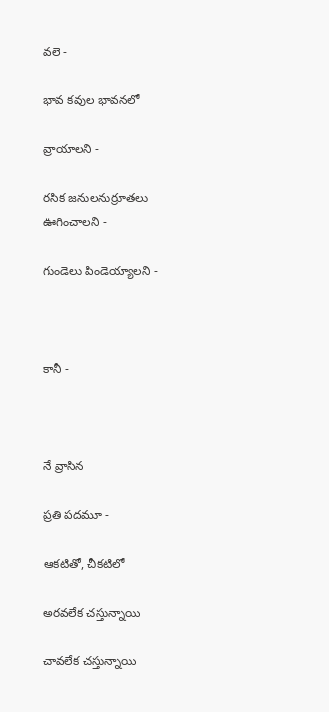వలె -

భావ కవుల భావనలో

వ్రాయాలని -

రసిక జనులనుర్రూతలు ఊగించాలని -

గుండెలు పిండెయ్యాలని -



కానీ -



నే వ్రాసిన

ప్రతి పదమూ -

ఆకటితో, చీకటిలో

అరవలేక చస్తున్నాయి

చావలేక చస్తున్నాయి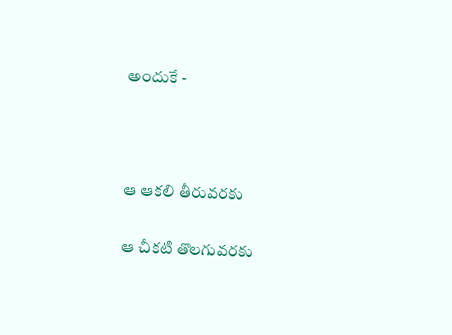అందుకే -



ఆ ఆకలి తీరువరకు

ఆ చీకటి తొలగువరకు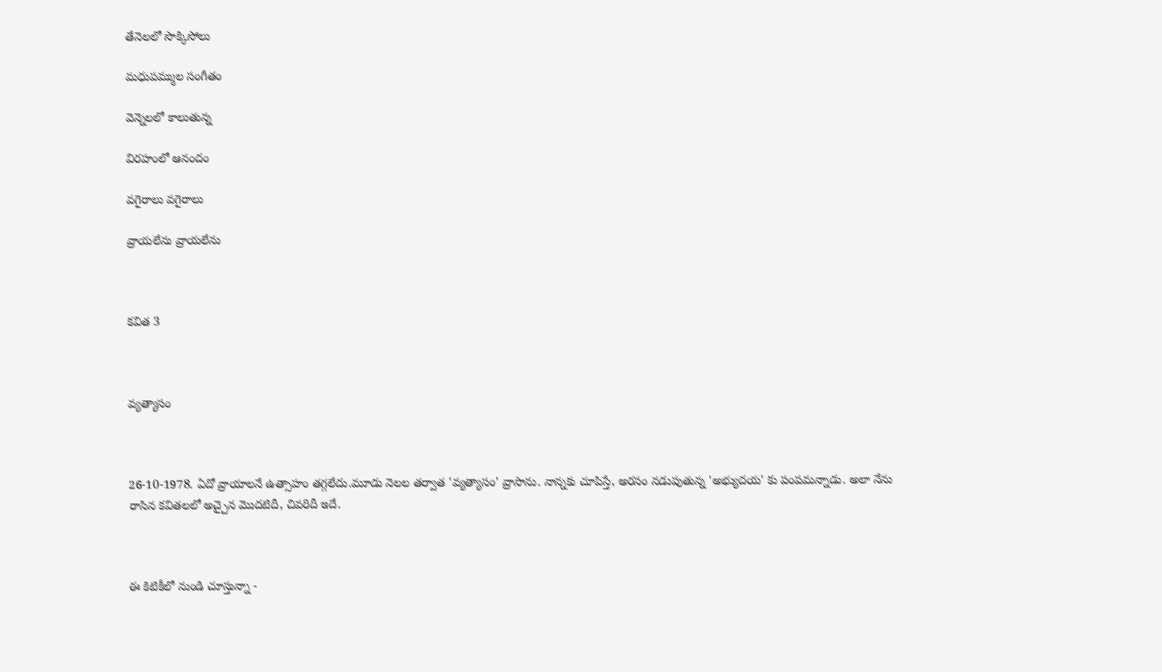తేనెలలో సొక్కిసోలు

మధుపమ్ముల సంగీతం

వెన్నెలలో కాలుతున్న

విరహంలో ఆనందం

వగైరాలు వగైరాలు

వ్రాయలేను వ్రాయలేను



కవిత 3



వ్యత్యాసం



26-10-1978. ఏదో వ్రాయాలనే ఉత్సాహం తగ్గలేదు.మూడు నెలల తర్వాత 'వ్యత్యాసం' వ్రాసాను. నాన్నకు చూపిస్తే, అరసం నడుపుతున్న 'అభ్యుదయ' కు పంపమన్నాడు. అలా నేను రాసిన కవితలలో అచ్చైన మొదటిదీ, చివరిదీ ఇదే.



ఈ కిటికీలో నుండి చూస్తున్నా -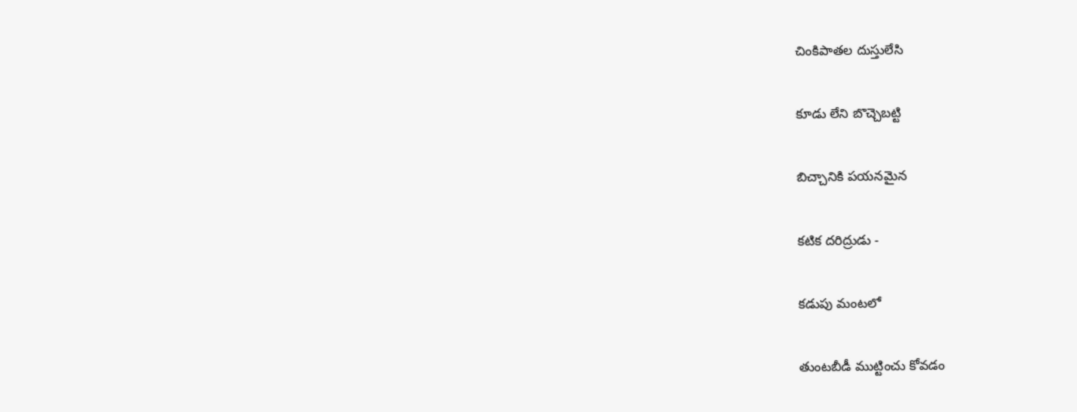చింకిపాతల దుస్తులేసి

కూడు లేని బొచ్చెబట్టి

బిచ్చానికి పయనమైన

కటిక దరిద్రుడు -

కడుపు మంటలో

తుంటబీడీ ముట్టించు కోవడం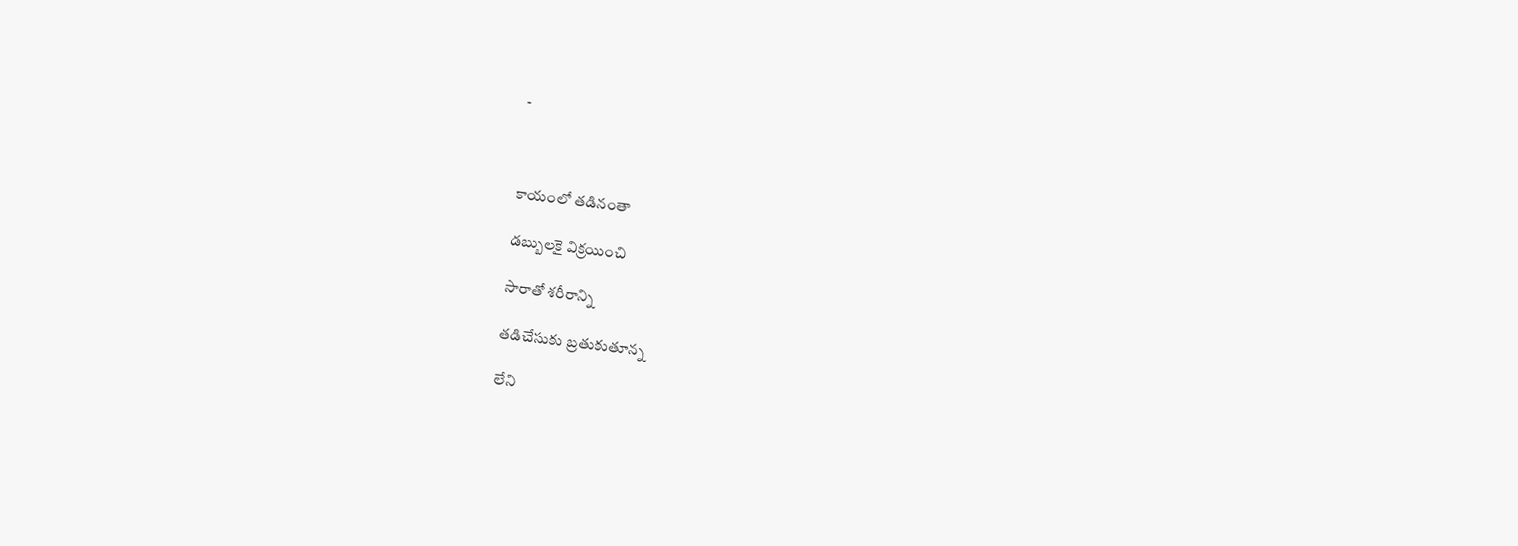-



కాయంలో తడినంతా

డబ్బులకై విక్రయించి

సారాతో శరీరాన్ని

తడిచేసుకు బ్రతుకుతూన్న

లేని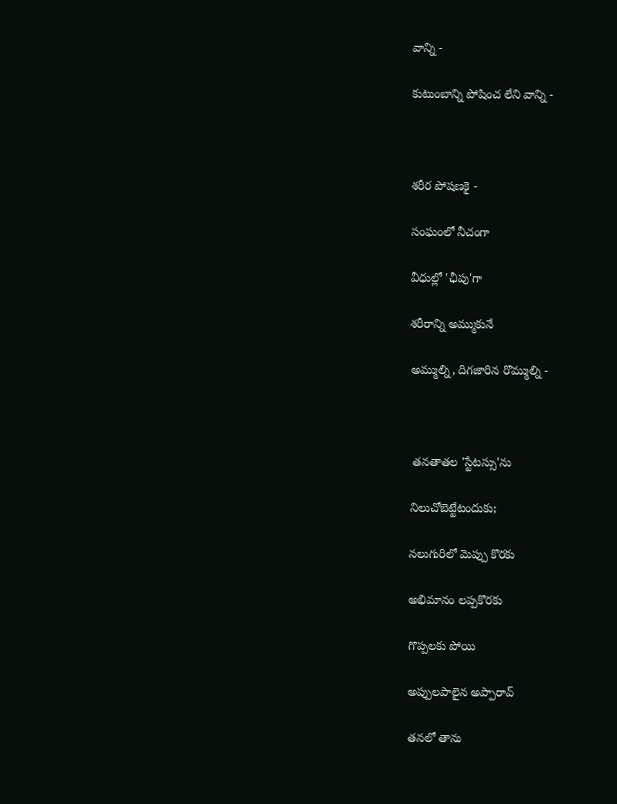వాన్ని -

కుటుంబాన్ని పోషించ లేని వాన్ని -



శరీర పోషణకై -

సంఘంలో నీచంగా

వీధుల్లో 'ఛీపు'గా

శరీరాన్ని అమ్ముకునే

అమ్ముల్ని, దిగజారిన రొమ్ముల్ని -



 తనతాతల 'స్టేటస్సు'ను

నిలుచోబెట్టేటందుకు;

నలుగురిలో మెప్పు కొరకు

అభిమానం లప్పకొరకు

గొప్పలకు పోయి

అప్పులపాలైన అప్పారావ్

తనలో తాను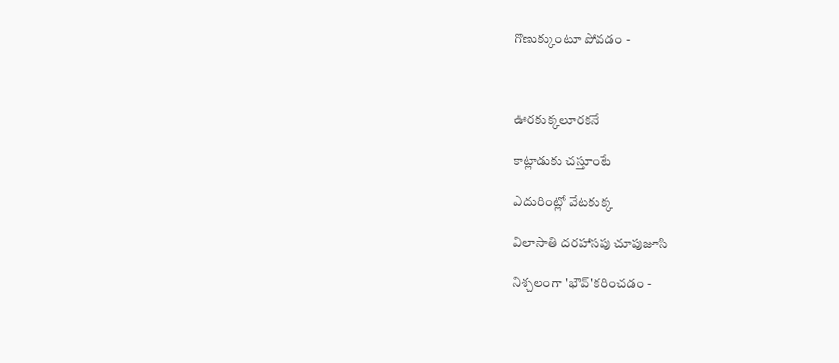గొణుక్కుంటూ పోవడం -



ఊరకుక్కలూరకనే

కాట్లాడుకు చస్తూంటే

ఎదురింట్లో వేటకుక్క

విలాసాతి దరహాసపు చూపుజూసి

నిశ్చలంగా 'భౌవ్'కరించడం -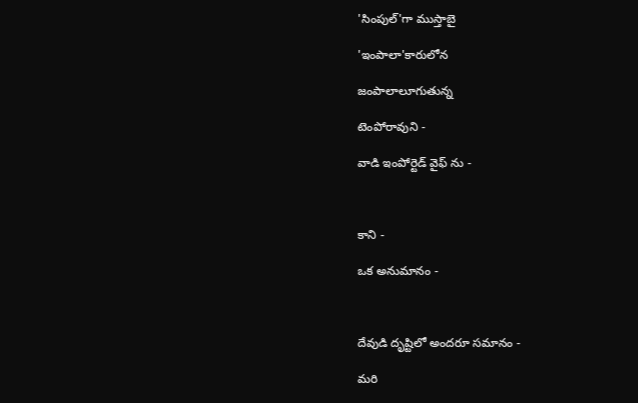'సింపుల్'గా ముస్తాబై

'ఇంపాలా'కారులోన

జంపాలాలూగుతున్న

టెంపోరావుని -

వాడి ఇంపోర్టెడ్ వైఫ్ ను -



కాని -

ఒక అనుమానం -



దేవుడి దృష్టిలో అందరూ సమానం -

మరి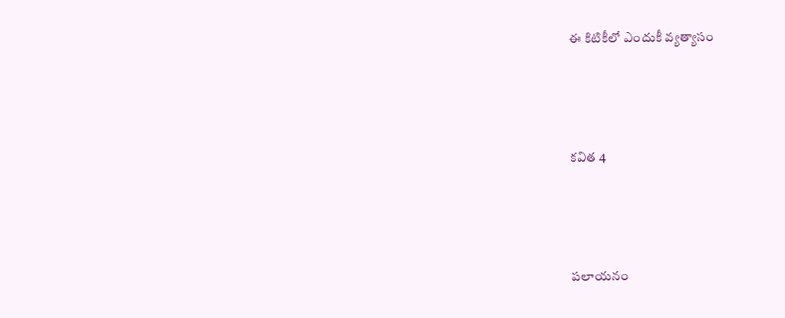ఈ కిటికీలో ఎందుకీ వ్యత్యాసం



కవిత 4



పలాయనం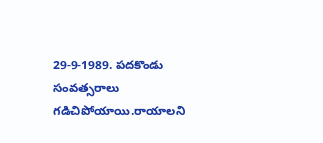29-9-1989. పదకొండు సంవత్సరాలు గడిచిపోయాయి.రాయాలని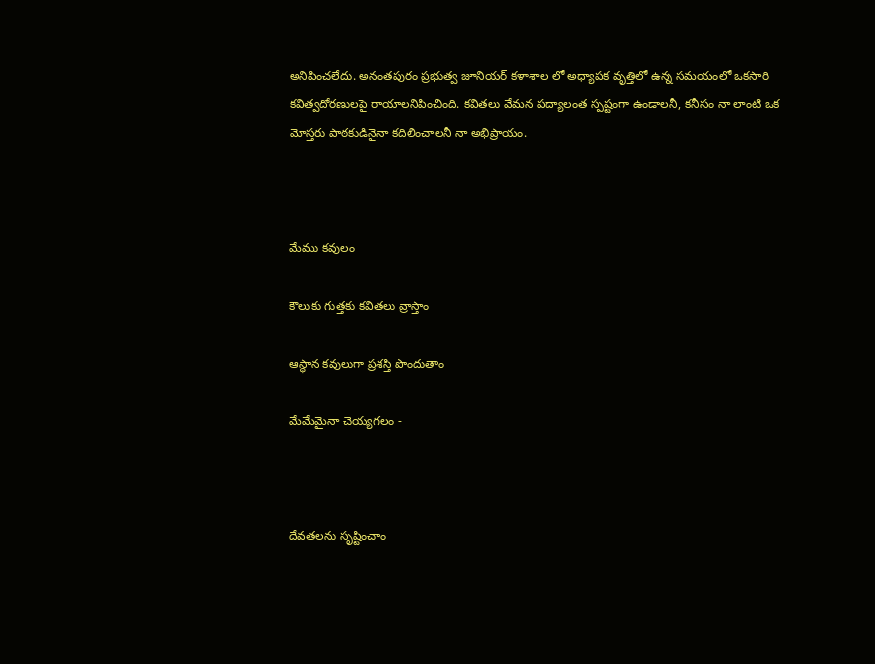అనిపించలేదు. అనంతపురం ప్రభుత్వ జూనియర్ కళాశాల లో అధ్యాపక వృత్తిలో ఉన్న సమయంలో ఒకసారి కవిత్వదోరణులపై రాయాలనిపించింది. కవితలు వేమన పద్యాలంత స్పష్టంగా ఉండాలనీ, కనీసం నా లాంటి ఒక మోస్తరు పాఠకుడినైనా కదిలించాలనీ నా అభిప్రాయం.



మేము కవులం

కౌలుకు గుత్తకు కవితలు వ్రాస్తాం

ఆస్థాన కవులుగా ప్రశస్తి పొందుతాం

మేమేమైనా చెయ్యగలం -



దేవతలను సృష్టించాం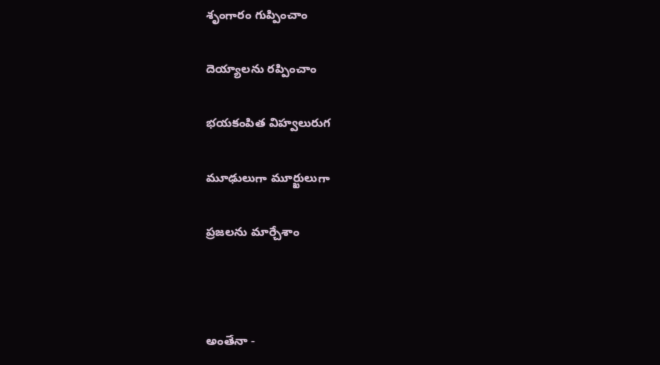శృంగారం గుప్పించాం

దెయ్యాలను రప్పించాం

భయకంపిత విహ్వలురుగ

మూఢులుగా మూర్ఖులుగా

ప్రజలను మార్చేశాం



అంతేనా -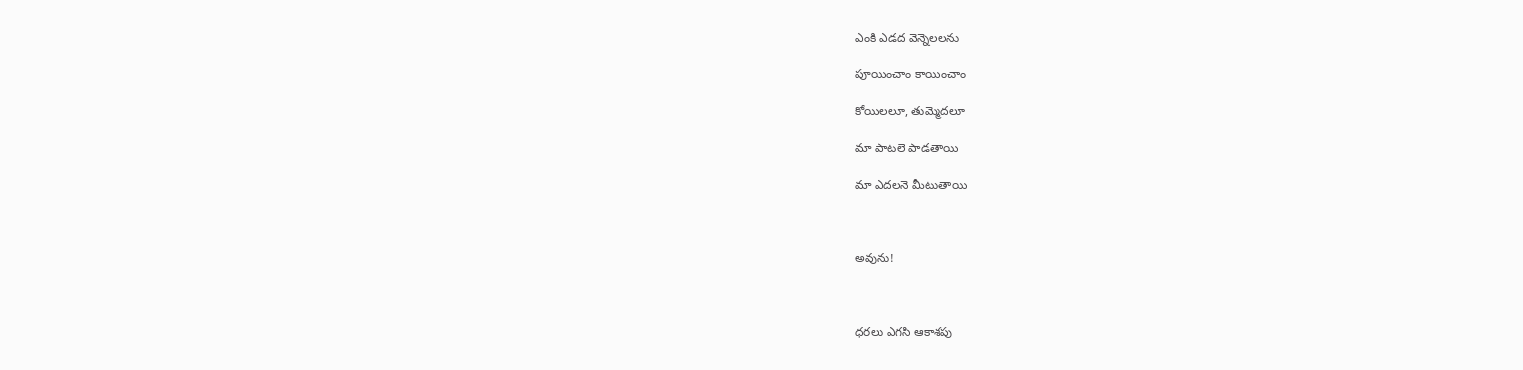ఎంకి ఎడద వెన్నెలలను

పూయించాం కాయించాం

కోయిలలూ, తుమ్మెదలూ

మా పాటలె పాడతాయి

మా ఎదలనె మీటుతాయి



అవును!



ధరలు ఎగసి ఆకాశపు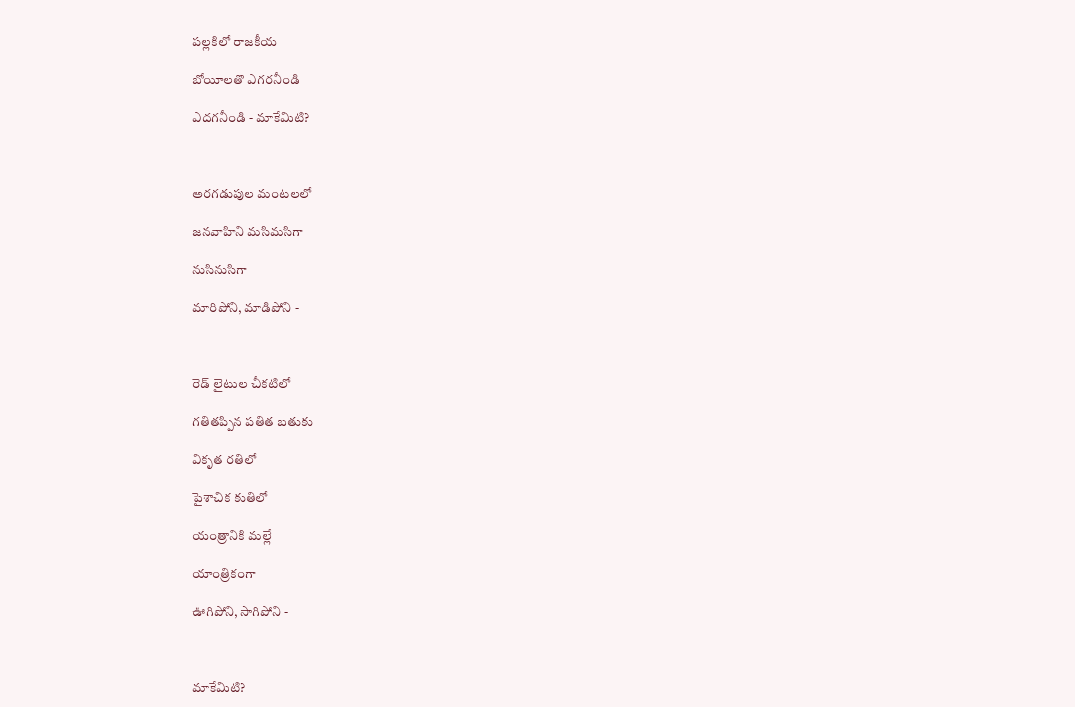పల్లకిలో రాజకీయ

బోయీలతొ ఎగరనీండి

ఎదగనీండి - మాకేమిటి?



అరగడుపుల మంటలలో

జనవాహిని మసిమసిగా

నుసినుసిగా

మారిపోని, మాడిపోని -



రెడ్ లైటుల చీకటిలో

గతితప్పిన పతిత బతుకు

వికృత రతిలో

పైశాచిక కుతిలో

యంత్రానికి మల్లే

యాంత్రికంగా

ఊగిపోని, సాగిపోని -



మాకేమిటి?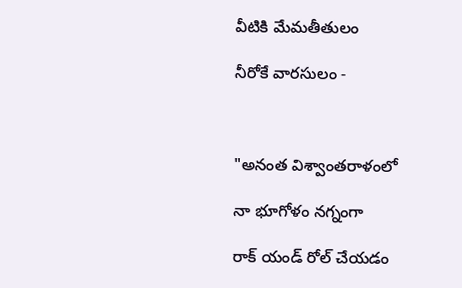వీటికి మేమతీతులం

నీరోకే వారసులం -



"అనంత విశ్వాంతరాళంలో

నా భూగోళం నగ్నంగా

రాక్ యండ్ రోల్ చేయడం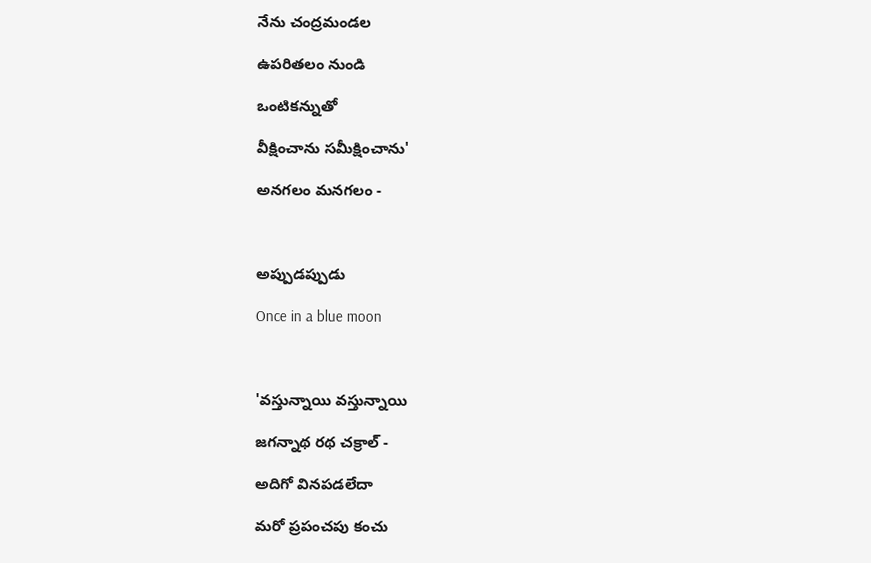నేను చంద్రమండల

ఉపరితలం నుండి

ఒంటికన్నుతో

వీక్షించాను సమీక్షించాను'

అనగలం మనగలం -



అప్పుడప్పుడు

Once in a blue moon



'వస్తున్నాయి వస్తున్నాయి

జగన్నాథ రథ చక్రాల్ -

అదిగో వినపడలేదా

మరో ప్రపంచపు కంచు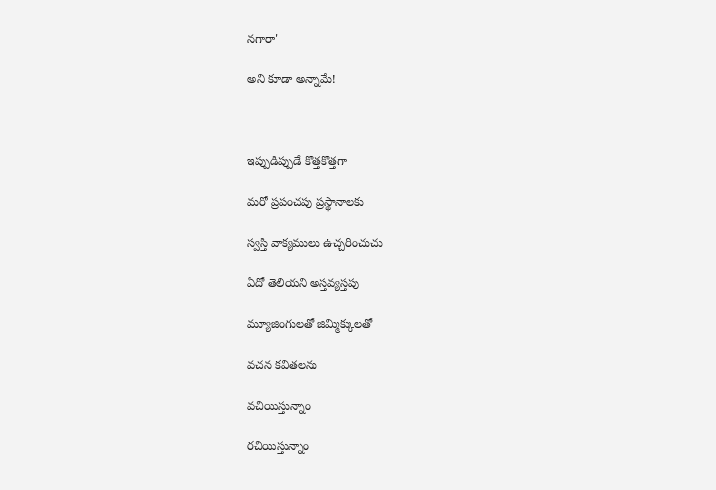నగారా'

అని కూడా అన్నామే!



ఇప్పుడిప్పుడే కొత్తకొత్తగా

మరో ప్రపంచపు ప్రస్థానాలకు

స్వస్తి వాక్యములు ఉచ్చరించుచు

ఏదో తెలియని అస్తవ్యస్తపు

మ్యూజింగులతో జిమ్మిక్కులతో

వచన కవితలను

వచియిస్తున్నాం

రచియిస్తున్నాం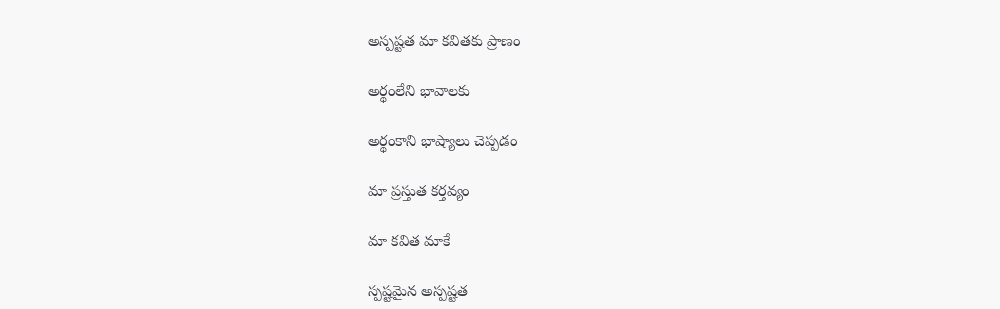అస్పష్టత మా కవితకు ప్రాణం

అర్థంలేని భావాలకు

అర్థంకాని భాష్యాలు చెప్పడం

మా ప్రస్తుత కర్తవ్యం

మా కవిత మాకే

స్పష్టమైన అస్పష్టత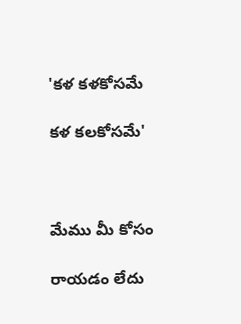'కళ కళకోసమే

కళ కలకోసమే'



మేము మీ కోసం

రాయడం లేదు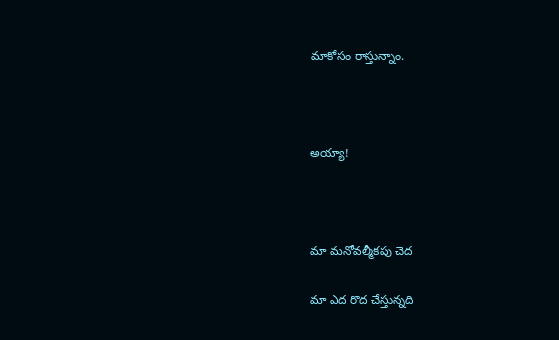మాకోసం రాస్తున్నాం.



అయ్యా!



మా మనోవల్మీకపు చెద

మా ఎద రొద చేస్తున్నది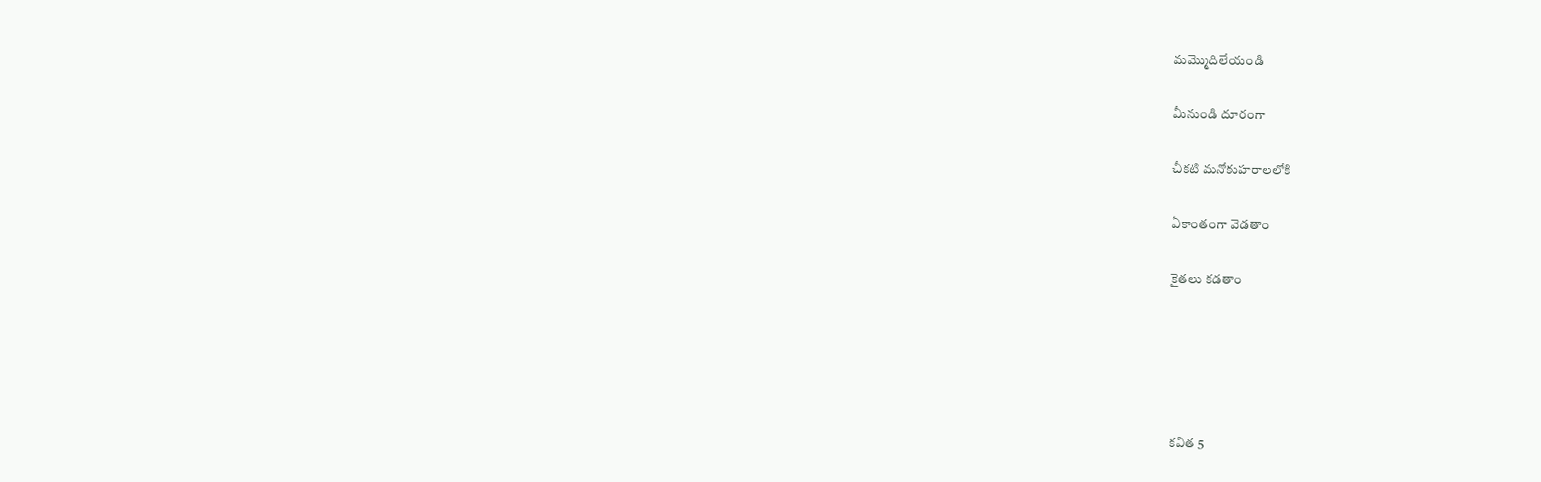మమ్మొదిలేయండి

మీనుండి దూరంగా

చీకటి మనోకుహరాలలోకి

ఏకాంతంగా వెడతాం

కైతలు కడతాం





కవిత 5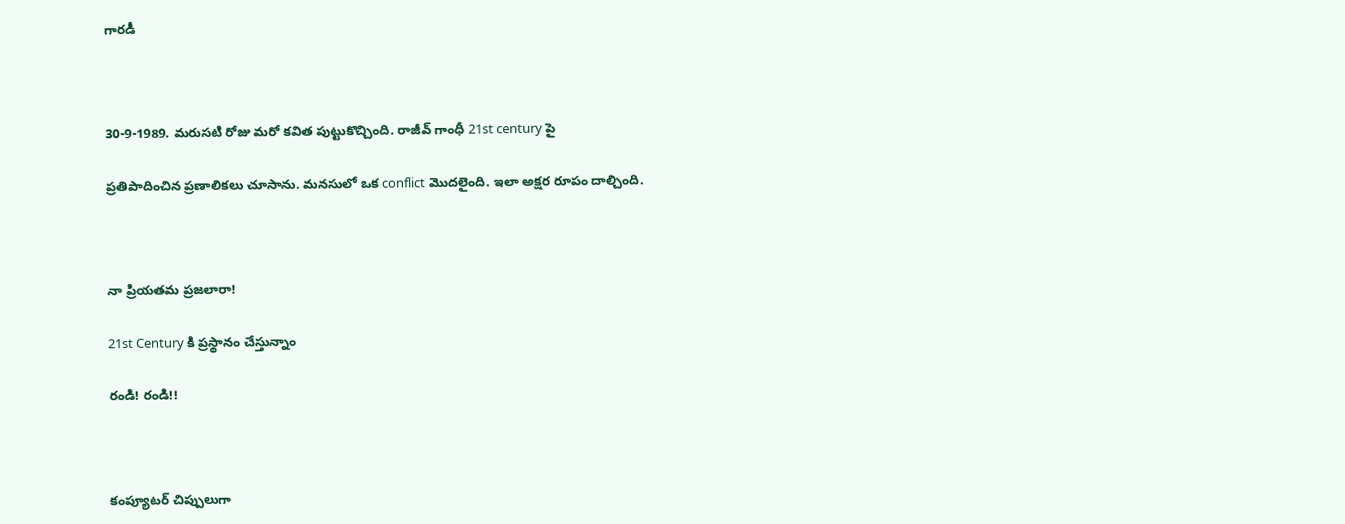గారడీ



30-9-1989. మరుసటి రోజు మరో కవిత పుట్టుకొచ్చింది. రాజీవ్ గాంధీ 21st century పై

ప్రతిపాదించిన ప్రణాలికలు చూసాను. మనసులో ఒక conflict మొదలైంది. ఇలా అక్షర రూపం దాల్చింది.



నా ప్రియతమ ప్రజలారా!

21st Century కి ప్రస్థానం చేస్తున్నాం

రండి! రండి!!



కంప్యూటర్ చిప్పులుగా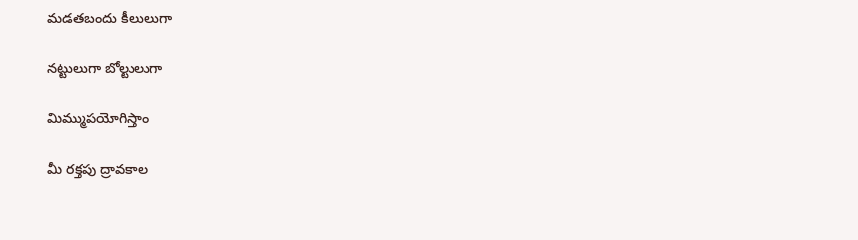మడతబందు కీలులుగా

నట్టులుగా బోల్టులుగా

మిమ్ముపయోగిస్తాం

మీ రక్తపు ద్రావకాల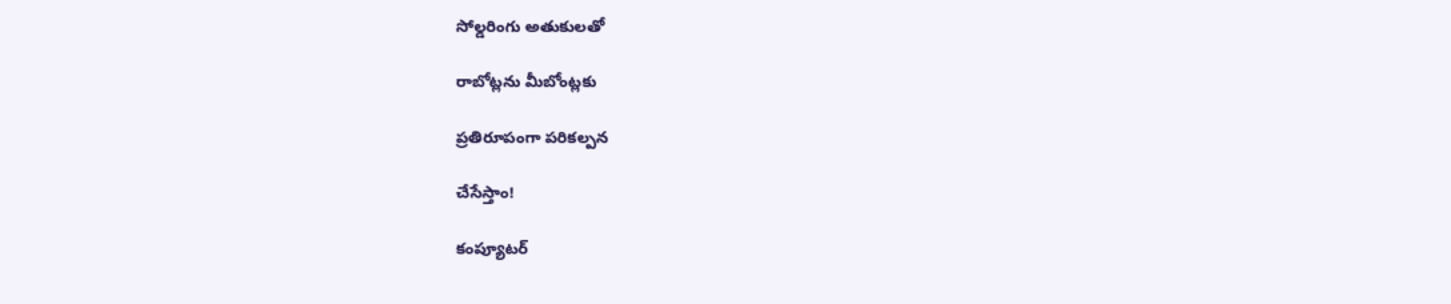సోల్డరింగు అతుకులతో

రాబోట్లను మీబోంట్లకు

ప్రతిరూపంగా పరికల్పన

చేసేస్తాం!

కంప్యూటర్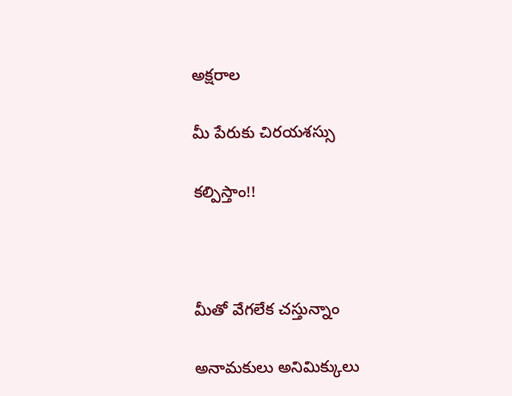అక్షరాల

మీ పేరుకు చిరయశస్సు

కల్పిస్తాం!!



మీతో వేగలేక చస్తున్నాం

అనామకులు అనిమిక్కులు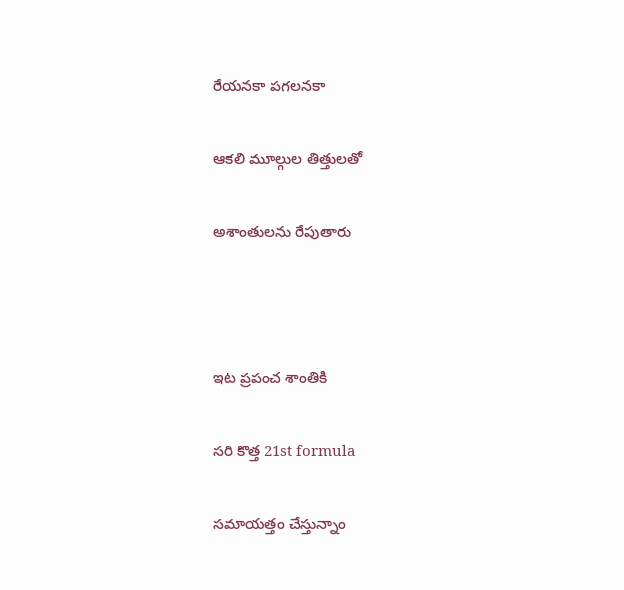రేయనకా పగలనకా

ఆకలి మూల్గుల తిత్తులతో

అశాంతులను రేపుతారు



ఇట ప్రపంచ శాంతికి

సరి కొత్త 21st formula

సమాయత్తం చేస్తున్నాం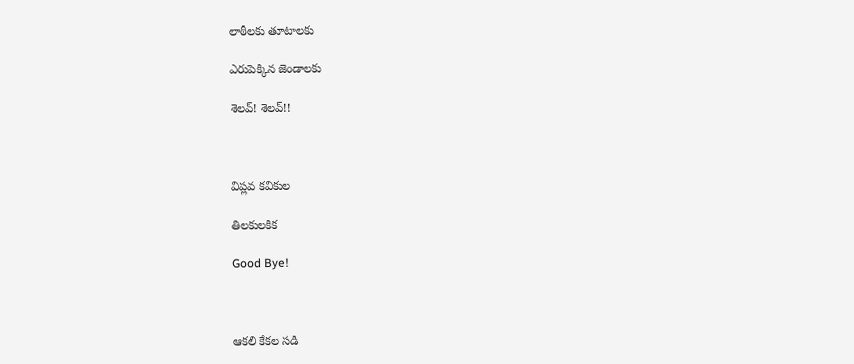లాఠీలకు తూటాలకు

ఎరుపెక్కిన జెండాలకు

శెలవ్! శెలవ్!!



విప్లవ కవికుల

తిలకులకిక

Good Bye!



ఆకలి కేకల సడి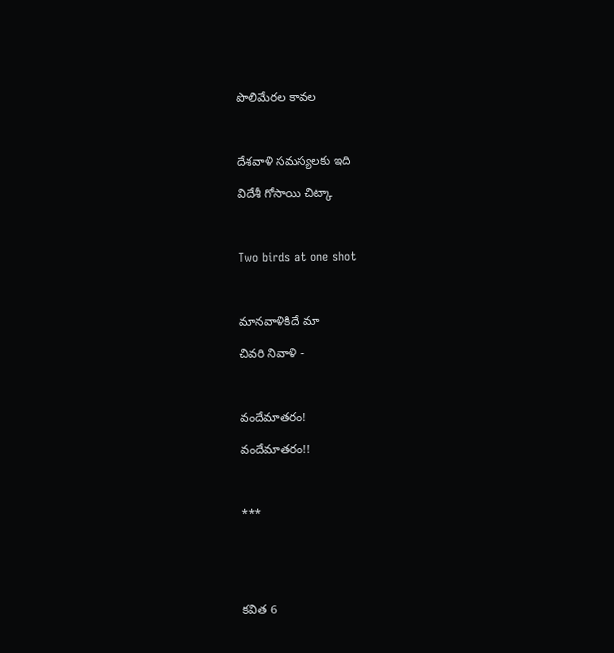పొలిమేరల కావల



దేశవాళి సమస్యలకు ఇది

విదేశీ గోసాయి చిట్కా



Two birds at one shot



మానవాళికిదే మా

చివరి నివాళి -



వందేమాతరం!

వందేమాతరం!!



***





కవిత 6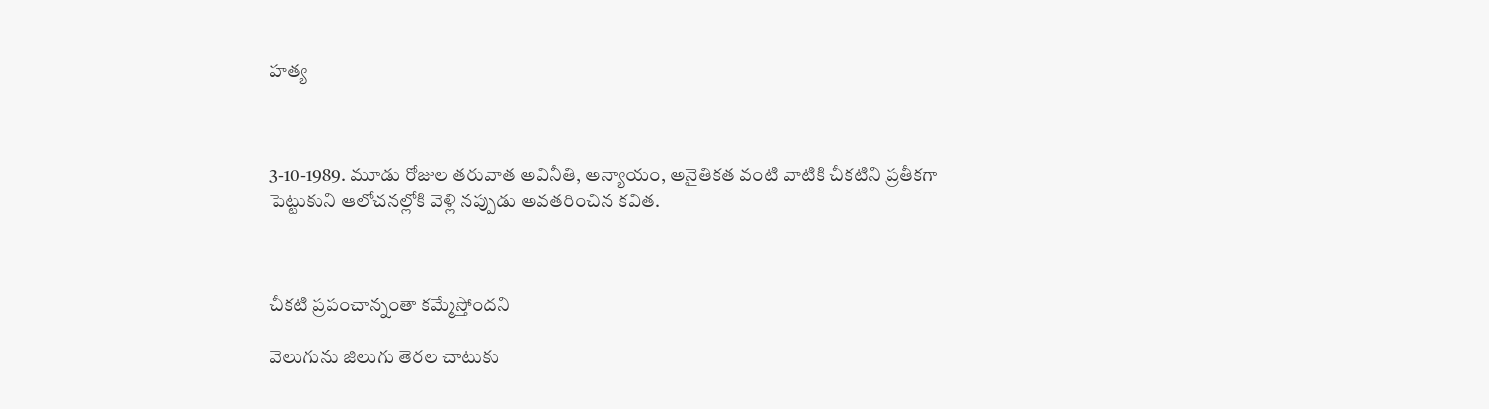హత్య



3-10-1989. మూడు రోజుల తరువాత అవినీతి, అన్యాయం, అనైతికత వంటి వాటికి చీకటిని ప్రతీకగా పెట్టుకుని ఆలోచనల్లోకి వెళ్లి నప్పుడు అవతరించిన కవిత.



చీకటి ప్రపంచాన్నంతా కమ్మేస్తోందని

వెలుగును జిలుగు తెరల చాటుకు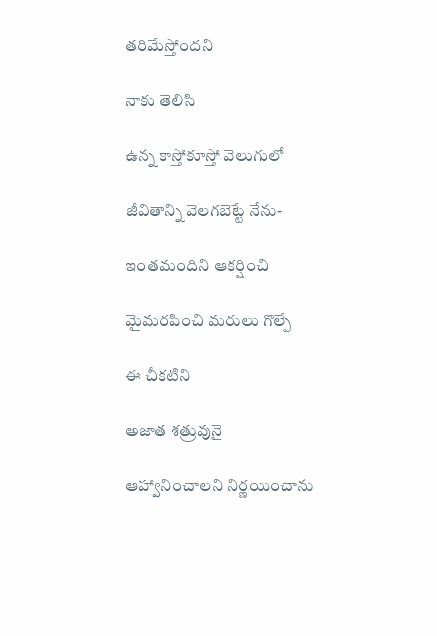తరిమేస్తోందని

నాకు తెలిసి

ఉన్న కాస్తోకూస్తో వెలుగులో

జీవితాన్ని వెలగబెట్టే నేను-

ఇంతమందిని ఆకర్షించి

మైమరపించి మరులు గొల్పే

ఈ చీకటిని

అజాత శత్రువునై

ఆహ్వానించాలని నిర్ణయించాను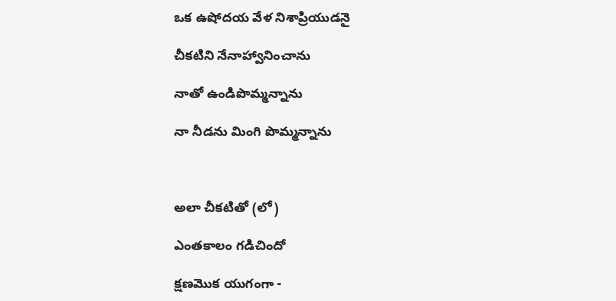ఒక ఉషోదయ వేళ నిశాప్రియుడనై

చీకటిని నేనాహ్వానించాను

నాతో ఉండిపొమ్మన్నాను

నా నీడను మింగి పొమ్మన్నాను



అలా చీకటితో (లో)

ఎంతకాలం గడిచిందో

క్షణమొక యుగంగా -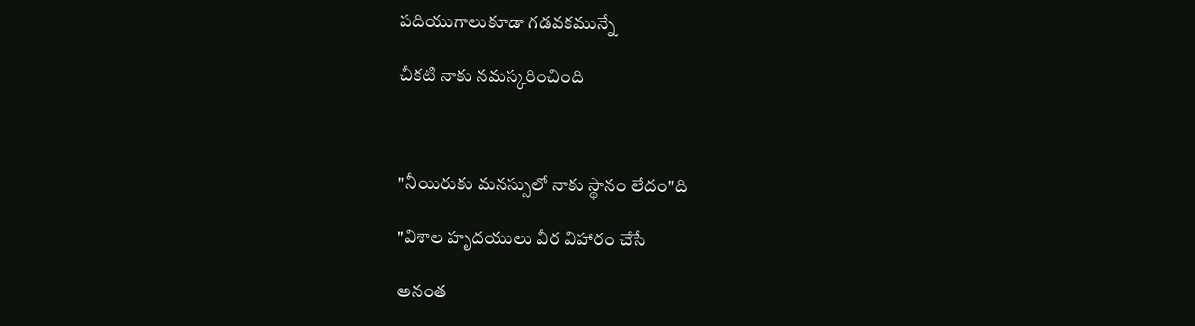పదియుగాలుకూడా గడవకమున్నే

చీకటి నాకు నమస్కరించింది



"నీయిరుకు మనస్సులో నాకు స్థానం లేదం"ది

"విశాల హృదయులు వీర విహారం చేసే

అనంత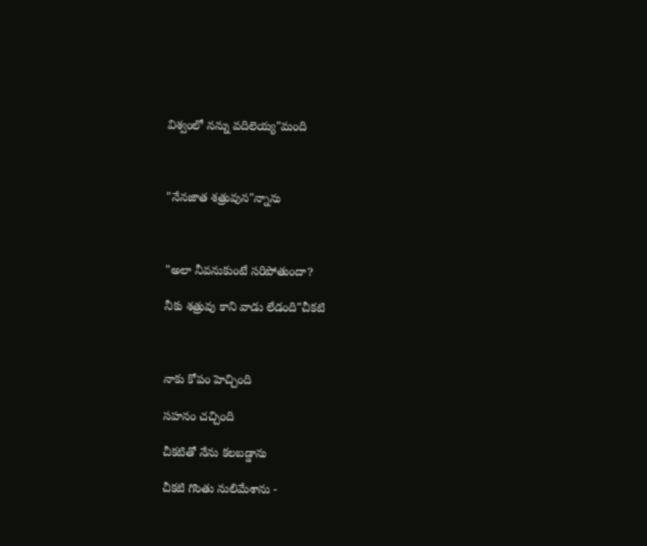విశ్వంలో నన్ను వదిలెయ్య"మంది



"నేనజాత శత్రువున"న్నాను



"అలా నీవనుకుంటే సరిపోతుందా?

నీకు శత్రువు కాని వాడు లేడంది"చీకటి



నాకు కోపం హెచ్చింది

సహనం చచ్చింది

చీకటితో నేను కలబడ్డాను

చీకటి గొంతు నులిమేశాను -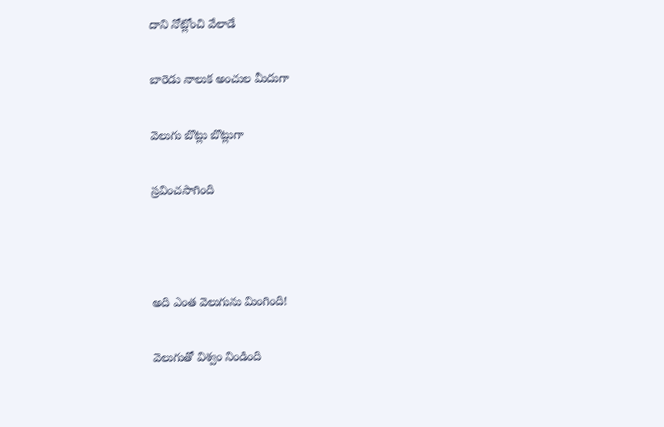దాని నోట్లోంచి వేలాడే

బారెడు నాలుక అంచుల మీదుగా

వెలుగు బొట్లు బొట్లుగా

స్రవించసాగింది



అది ఎంత వెలుగును మింగింది!

వెలుగుతో విశ్వం నిండింది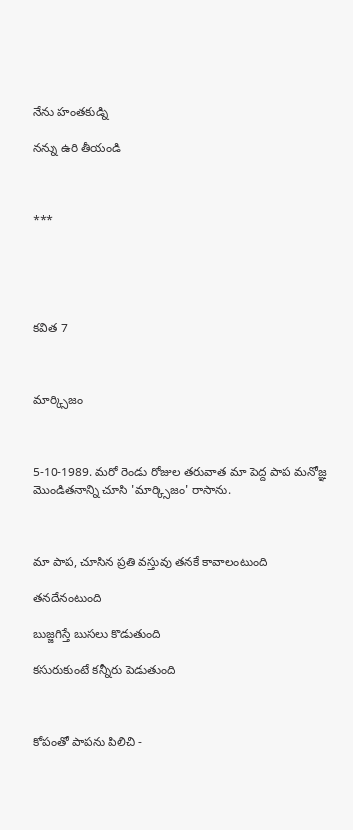నేను హంతకుడ్ని

నన్ను ఉరి తీయండి



***





కవిత 7



మార్క్సిజం



5-10-1989. మరో రెండు రోజుల తరువాత మా పెద్ద పాప మనోజ్ఞ మొండితనాన్ని చూసి 'మార్క్సిజం' రాసాను.



మా పాప, చూసిన ప్రతి వస్తువు తనకే కావాలంటుంది

తనదేనంటుంది

బుజ్జగిస్తే బుసలు కొడుతుంది

కసురుకుంటే కన్నీరు పెడుతుంది



కోపంతో పాపను పిలిచి -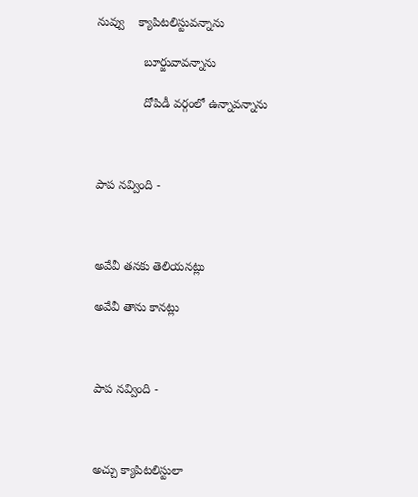నువ్వు    క్యాపిటలిస్టువన్నాను

              బూర్జువావన్నాను

              దోపిడీ వర్గంలో ఉన్నావన్నాను



పాప నవ్వింది -



అవేవీ తనకు తెలియనట్లు

అవేవీ తాను కానట్లు



పాప నవ్వింది -



అచ్చు క్యాపిటలిస్టులా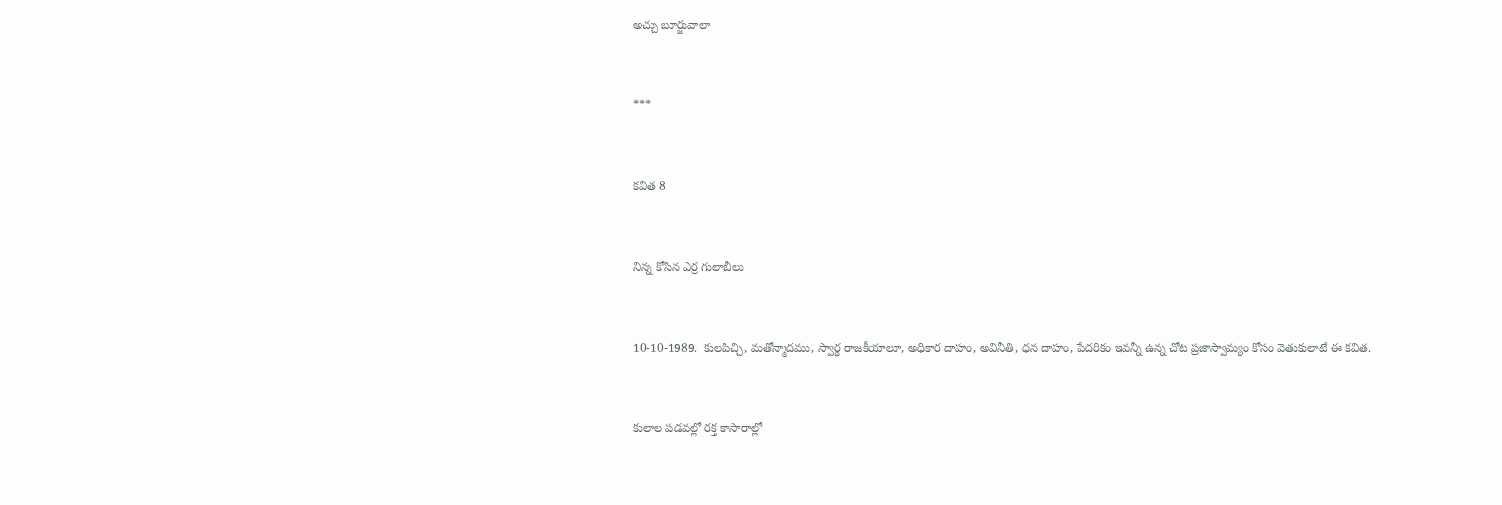అచ్చు బూర్జువాలా



***



కవిత 8



నిన్న కోసిన ఎర్ర గులాబీలు



10-10-1989.  కులపిచ్చి, మతోన్మాదము, స్వార్థ రాజకీయాలూ, అధికార దాహం, అవినీతి, ధన దాహం, పేదరికం ఇవన్నీ ఉన్న చోట ప్రజాస్వామ్యం కోసం వెతుకులాటే ఈ కవిత.



కులాల పడవల్లో రక్త కాసారాల్లో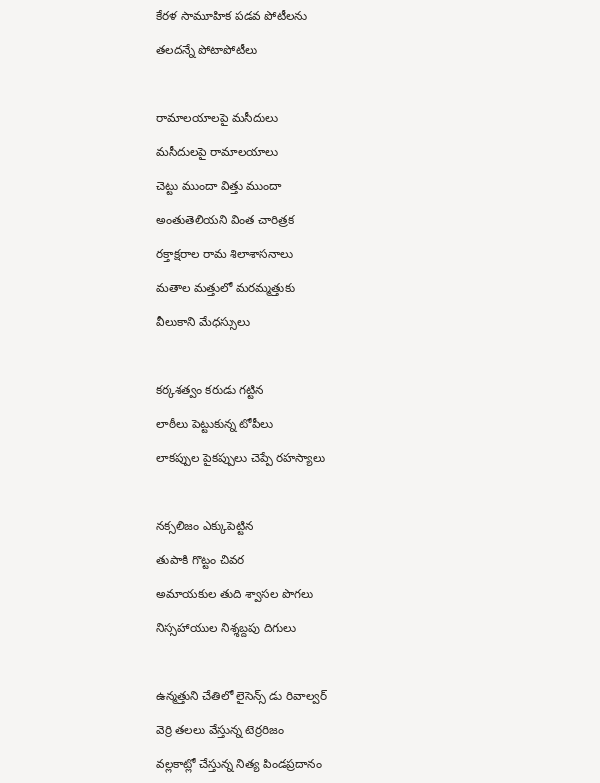కేరళ సామూహిక పడవ పోటీలను

తలదన్నే పోటాపోటీలు



రామాలయాలపై మసీదులు

మసీదులపై రామాలయాలు

చెట్టు ముందా విత్తు ముందా

అంతుతెలియని వింత చారిత్రక

రక్తాక్షరాల రామ శిలాశాసనాలు

మతాల మత్తులో మరమ్మత్తుకు

వీలుకాని మేధస్సులు



కర్కశత్వం కరుడు గట్టిన

లాఠీలు పెట్టుకున్న టోపీలు

లాకప్పుల పైకప్పులు చెప్పే రహస్యాలు



నక్సలిజం ఎక్కుపెట్టిన

తుపాకి గొట్టం చివర

అమాయకుల తుది శ్వాసల పొగలు

నిస్సహాయుల నిశ్శబ్దపు దిగులు



ఉన్మత్తుని చేతిలో లైసెన్స్ డు రివాల్వర్

వెర్రి తలలు వేస్తున్న టెర్రరిజం

వల్లకాట్లో చేస్తున్న నిత్య పిండప్రదానం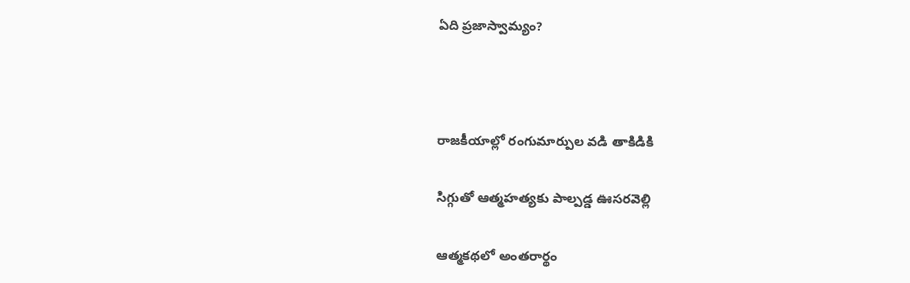ఏది ప్రజాస్వామ్యం?



రాజకీయాల్లో రంగుమార్పుల వడి తాకిడికి

సిగ్గుతో ఆత్మహత్యకు పాల్పడ్డ ఊసరవెల్లి

ఆత్మకథలో అంతరార్థం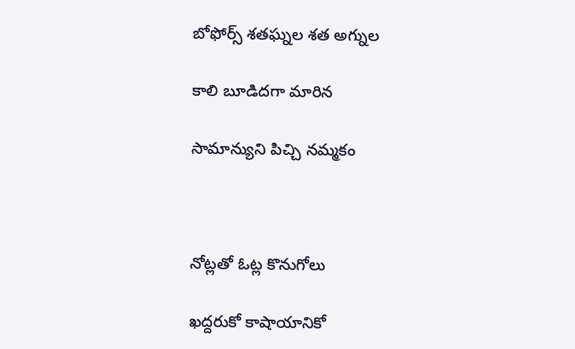బోఫోర్స్ శతఘ్నల శత అగ్నుల

కాలి బూడిదగా మారిన

సామాన్యుని పిచ్చి నమ్మకం



నోట్లతో ఓట్ల కొనుగోలు

ఖద్దరుకో కాషాయానికో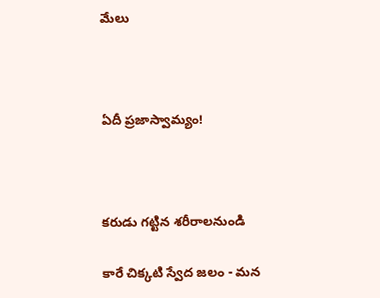మేలు



ఏదీ ప్రజాస్వామ్యం!



కరుడు గట్టిన శరీరాలనుండి

కారే చిక్కటి స్వేద జలం - మన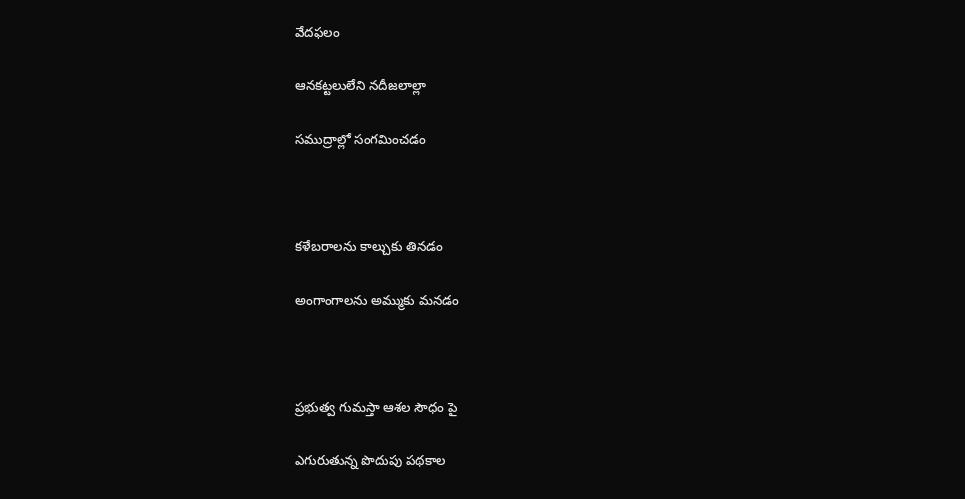వేదఫలం

ఆనకట్టలులేని నదీజలాల్లా

సముద్రాల్లో సంగమించడం



కళేబరాలను కాల్చుకు తినడం

అంగాంగాలను అమ్ముకు మనడం



ప్రభుత్వ గుమస్తా ఆశల సౌధం పై

ఎగురుతున్న పొదుపు పథకాల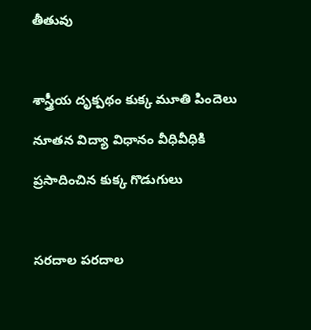తీతువు



శాస్త్రీయ దృక్పథం కుక్క మూతి పిందెలు

నూతన విద్యా విధానం వీధివీధికి

ప్రసాదించిన కుక్క గొడుగులు



సరదాల పరదాల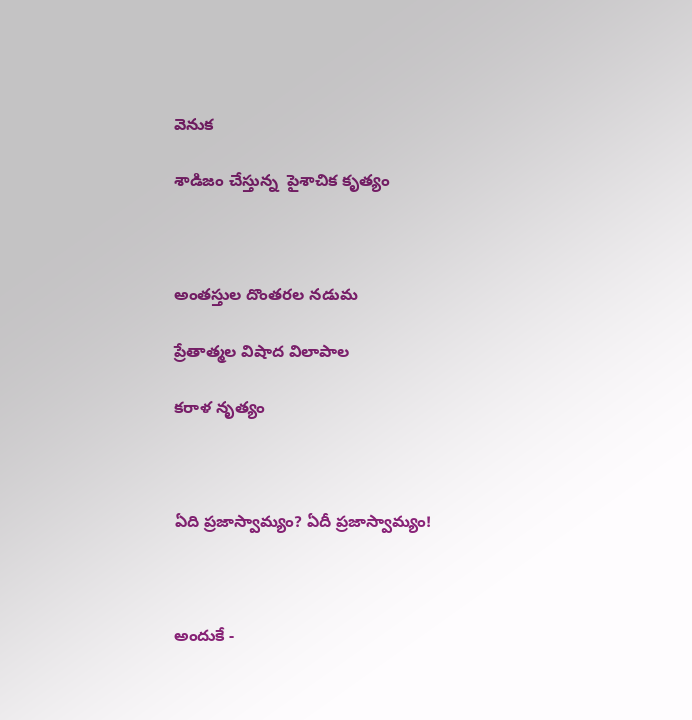వెనుక

శాడిజం చేస్తున్న  పైశాచిక కృత్యం



అంతస్తుల దొంతరల నడుమ

ప్రేతాత్మల విషాద విలాపాల

కరాళ నృత్యం



ఏది ప్రజాస్వామ్యం? ఏదీ ప్రజాస్వామ్యం!



అందుకే -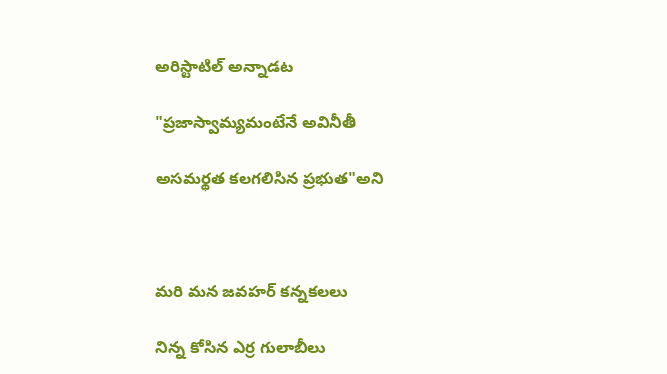అరిస్టాటిల్ అన్నాడట

"ప్రజాస్వామ్యమంటేనే అవినీతీ

అసమర్థత కలగలిసిన ప్రభుత"అని



మరి మన జవహర్ కన్నకలలు

నిన్న కోసిన ఎర్ర గులాబీలు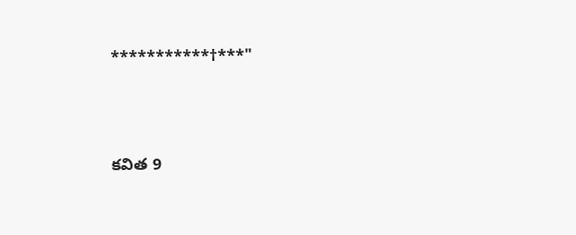***********†***"



కవిత 9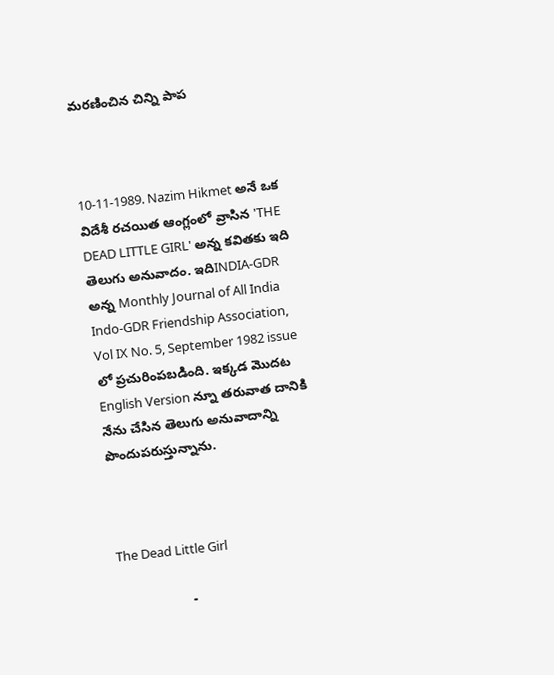మరణించిన చిన్ని పాప



10-11-1989. Nazim Hikmet అనే ఒక విదేశీ రచయిత ఆంగ్లంలో వ్రాసిన 'THE DEAD LITTLE GIRL' అన్న కవితకు ఇది తెలుగు అనువాదం. ఇదిINDIA-GDR అన్న Monthly Journal of All India Indo-GDR Friendship Association, Vol IX No. 5, September 1982 issue లో ప్రచురింపబడింది. ఇక్కడ మొదట English Version న్నూ తరువాత దానికి నేను చేసిన తెలుగు అనువాదాన్ని  పొందుపరుస్తున్నాను.



The Dead Little Girl

                    -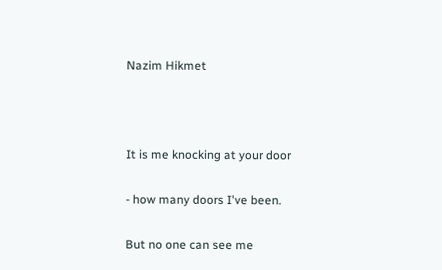Nazim Hikmet



It is me knocking at your door

- how many doors I've been.

But no one can see me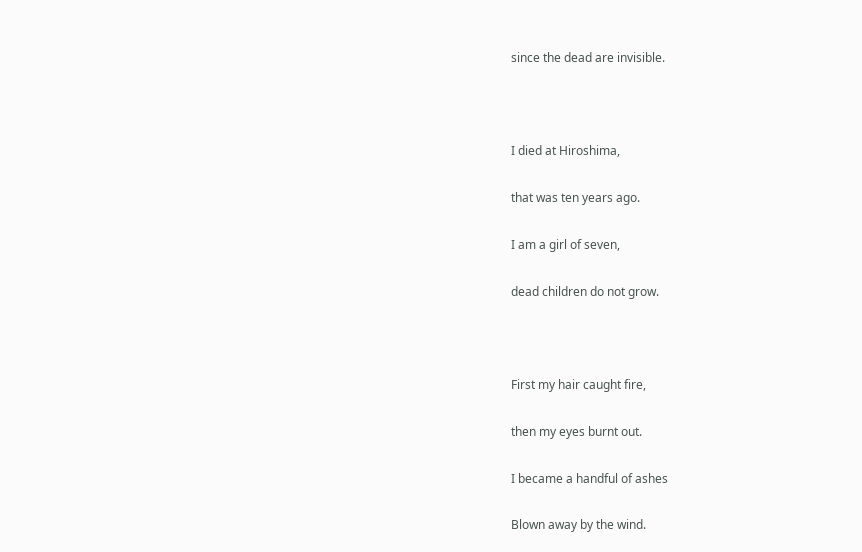since the dead are invisible.



I died at Hiroshima,

that was ten years ago.

I am a girl of seven,

dead children do not grow.



First my hair caught fire,

then my eyes burnt out.

I became a handful of ashes

Blown away by the wind.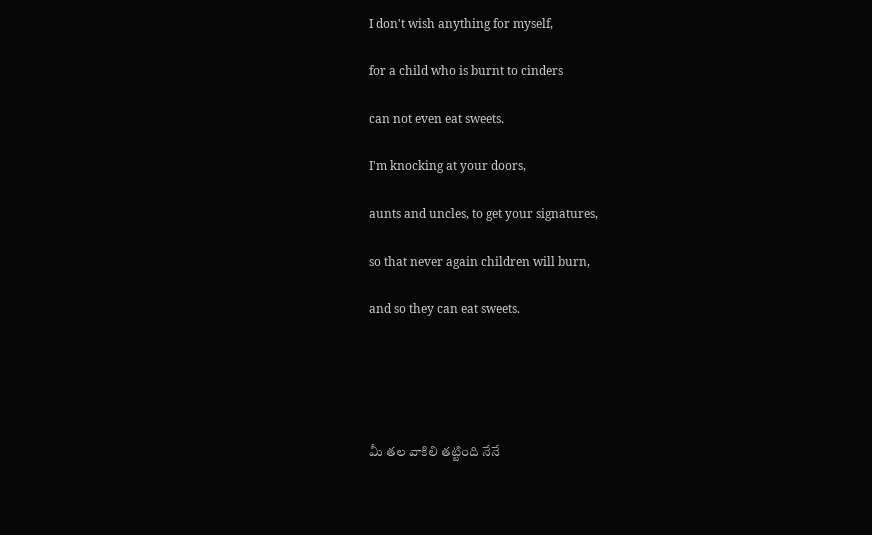I don't wish anything for myself,

for a child who is burnt to cinders

can not even eat sweets.

I'm knocking at your doors,

aunts and uncles, to get your signatures,

so that never again children will burn,

and so they can eat sweets.





మీ తల వాకిలి తట్టింది నేనే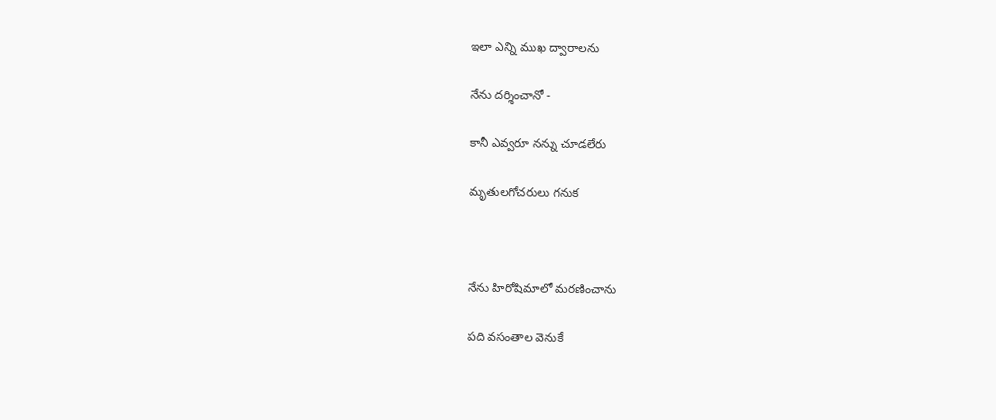ఇలా ఎన్ని ముఖ ద్వారాలను

నేను దర్శించానో -

కానీ ఎవ్వరూ నన్ను చూడలేరు

మృతులగోచరులు గనుక



నేను హిరోషిమాలో మరణించాను

పది వసంతాల వెనుకే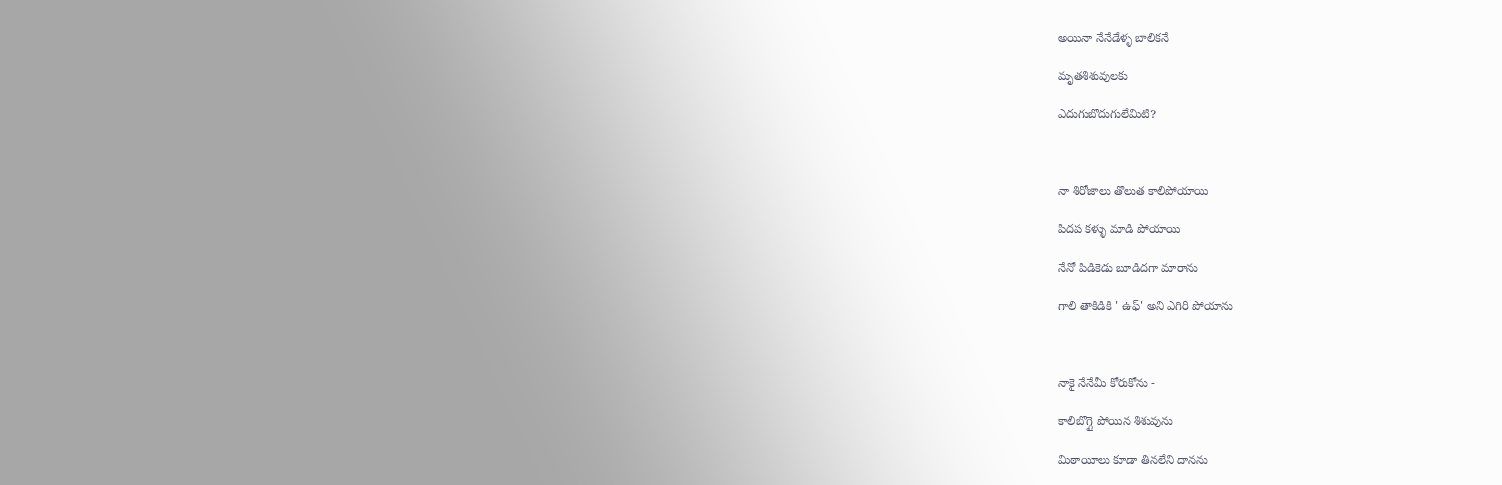అయినా నేనేడేళ్ళ బాలికనే

మృతశిశువులకు

ఎదుగుబొదుగులేమిటి?



నా శిరోజాలు తొలుత కాలిపోయాయి

పిదప కళ్ళు మాడి పోయాయి

నేనో పిడికెడు బూడిదగా మారాను

గాలి తాకిడికి ' ఉఫ్' అని ఎగిరి పోయాను



నాకై నేనేమీ కోరుకోను -

కాలిబొగ్గై పోయిన శిశువును

మిఠాయీలు కూడా తినలేని దానను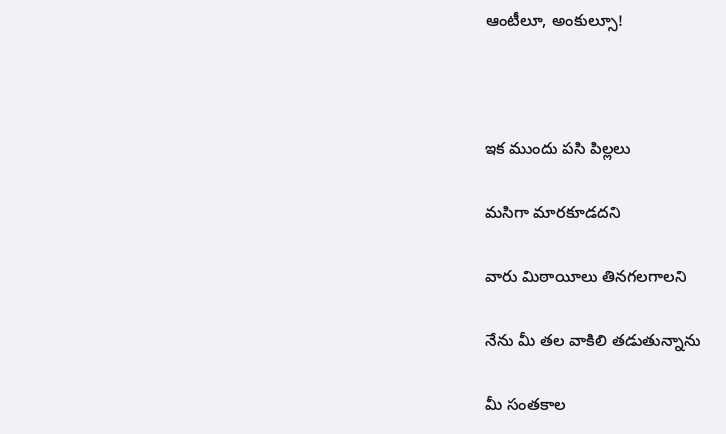ఆంటీలూ, అంకుల్సూ!



ఇక ముందు పసి పిల్లలు

మసిగా మారకూడదని

వారు మిఠాయీలు తినగలగాలని

నేను మీ తల వాకిలి తడుతున్నాను

మీ సంతకాల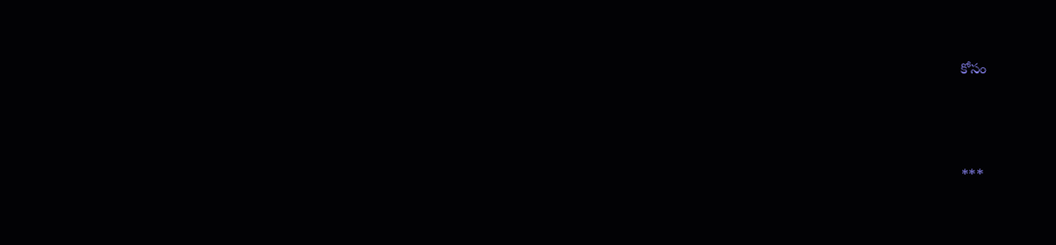కోసం



***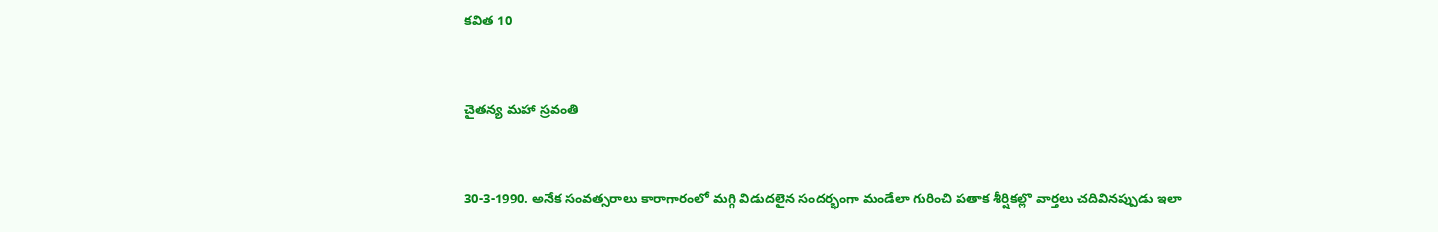కవిత 10



చైతన్య మహా స్రవంతి



30-3-1990. అనేక సంవత్సరాలు కారాగారంలో మగ్గి విడుదలైన సందర్భంగా మండేలా గురించి పతాక శీర్షికల్లొ వార్తలు చదివినప్పుడు ఇలా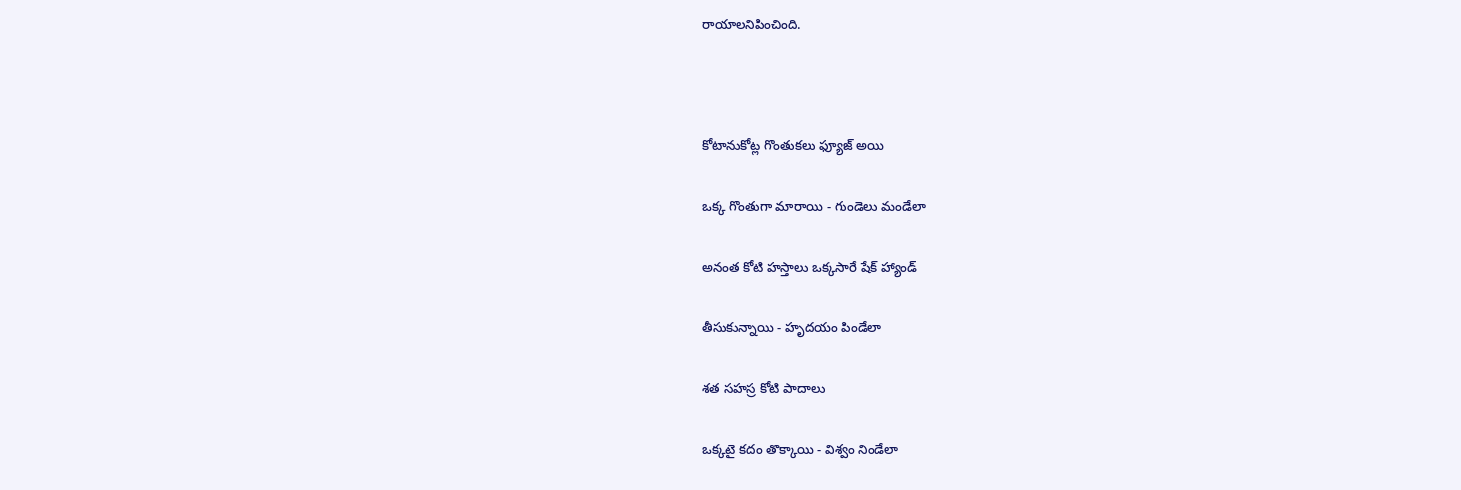రాయాలనిపించింది.



కోటానుకోట్ల గొంతుకలు ఫ్యూజ్ అయి

ఒక్క గొంతుగా మారాయి - గుండెలు మండేలా

అనంత కోటి హస్తాలు ఒక్కసారే షేక్ హ్యాండ్

తీసుకున్నాయి - హృదయం పిండేలా

శత సహస్ర కోటి పాదాలు

ఒక్కటై కదం తొక్కాయి - విశ్వం నిండేలా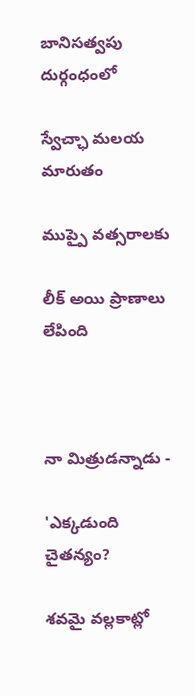బానిసత్వపు దుర్గంధంలో

స్వేచ్ఛా మలయ మారుతం

ముప్పై వత్సరాలకు

లీక్ అయి ప్రాణాలు లేపింది



నా మిత్రుడన్నాడు -

'ఎక్కడుంది చైతన్యం?

శవమై వల్లకాట్లో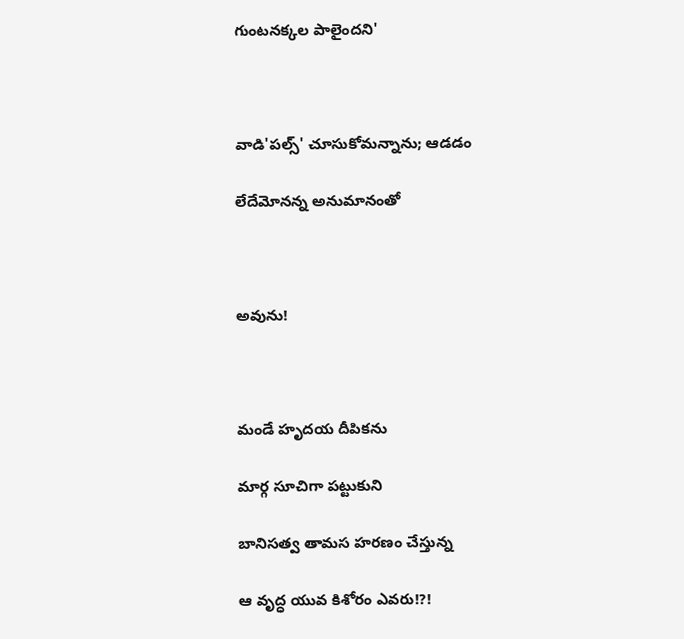గుంటనక్కల పాలైందని'



వాడి'పల్స్' చూసుకోమన్నాను; ఆడడం

లేదేమోనన్న అనుమానంతో



అవును!



మండే హృదయ దీపికను

మార్గ సూచిగా పట్టుకుని

బానిసత్వ తామస హరణం చేస్తున్న

ఆ వృద్ధ యువ కిశోరం ఎవరు!?!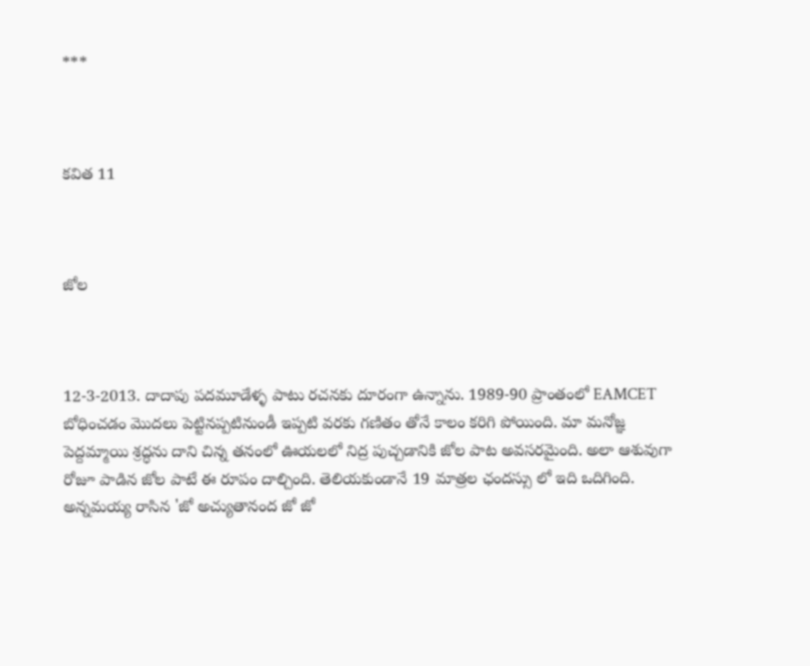***



కవిత 11



జోల



12-3-2013. దాదాపు పదమూడేళ్ళ పాటు రచనకు దూరంగా ఉన్నాను. 1989-90 ప్రాంతంలో EAMCET బోధించడం మొదలు పెట్టినప్పటినుండీ ఇప్పటి వరకు గణితం తోనే కాలం కరిగి పోయింది. మా మనోజ్ఞ పెద్దమ్మాయి శ్రద్ధను దాని చిన్న తనంలో ఊయలలో నిద్ర పుచ్చడానికి జోల పాట అవసరమైంది. అలా ఆశువుగా రోజూ పాడిన జోల పాటే ఈ రూపం దాల్చింది. తెలియకుండానే 19 మాత్రల ఛందస్సు లో ఇది ఒదిగింది. అన్నమయ్య రాసిన 'జో అచ్యుతానంద జో జో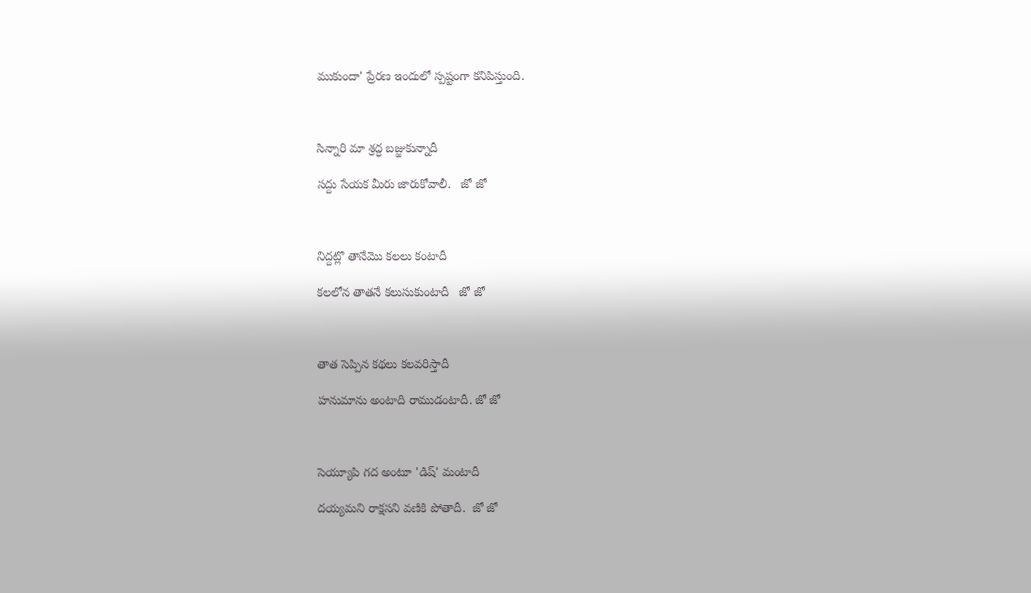ముకుందా' ప్రేరణ ఇందులో స్పష్టంగా కనిపిస్తుంది.



సిన్నారి మా శ్రద్ధ బజ్జుకున్నాదీ

సద్దు సేయక మీరు జారుకోవాలీ.   జో జో



నిద్దట్లొ తానేమొ కలలు కంటాదీ

కలలోన తాతనే కలుసుకుంటాదీ   జో జో



తాత సెప్పిన కథలు కలవరిస్తాదీ

హనుమాను అంటాది రాముడంటాదీ. జో జో



సెయ్యూపి గద అంటూ 'డిష్' మంటాదీ

దయ్యమని రాక్షసని వణికి పోతాదీ.  జో జో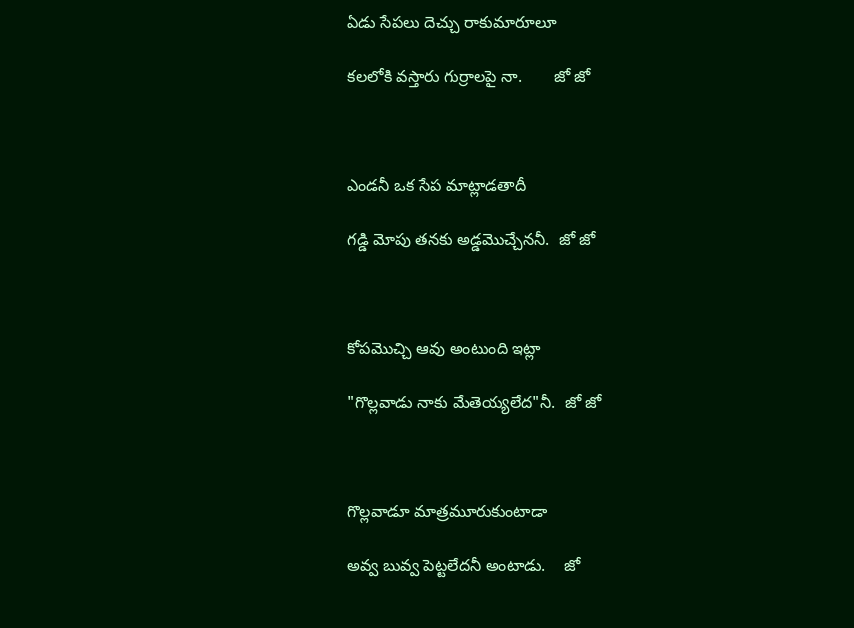ఏడు సేపలు దెచ్చు రాకుమారూలూ

కలలోకి వస్తారు గుర్రాలపై నా.       జో జో



ఎండనీ ఒక సేప మాట్లాడతాదీ

గడ్డి మోపు తనకు అడ్డమొచ్చేననీ.  జో జో



కోపమొచ్చి ఆవు అంటుంది ఇట్లా

"గొల్లవాడు నాకు మేతెయ్యలేద"నీ.  జో జో



గొల్లవాడూ మాత్రమూరుకుంటాడా

అవ్వ బువ్వ పెట్టలేదనీ అంటాడు.    జో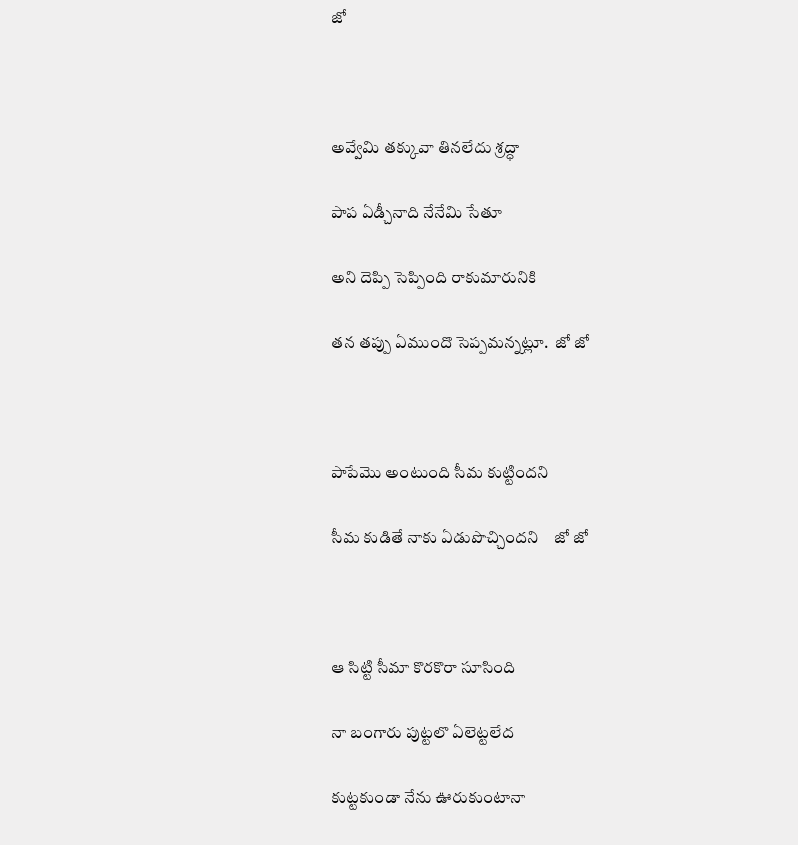జో



అవ్వేమి తక్కువా తినలేదు శ్రద్ధా

పాప ఏడ్చీనాది నేనేమి సేతూ

అని దెప్పి సెప్పింది రాకుమారునికి

తన తప్పు ఏముందొ సెప్పమన్నట్లూ.  జో జో



పాపేమొ అంటుంది సీమ కుట్టిందని

సీమ కుడితే నాకు ఏడుపొచ్చిందని    జో జో



ఆ సిట్టి సీమా కొరకొరా సూసింది

నా బంగారు పుట్టలొ ఏలెట్టలేద

కుట్టకుండా నేను ఊరుకుంటానా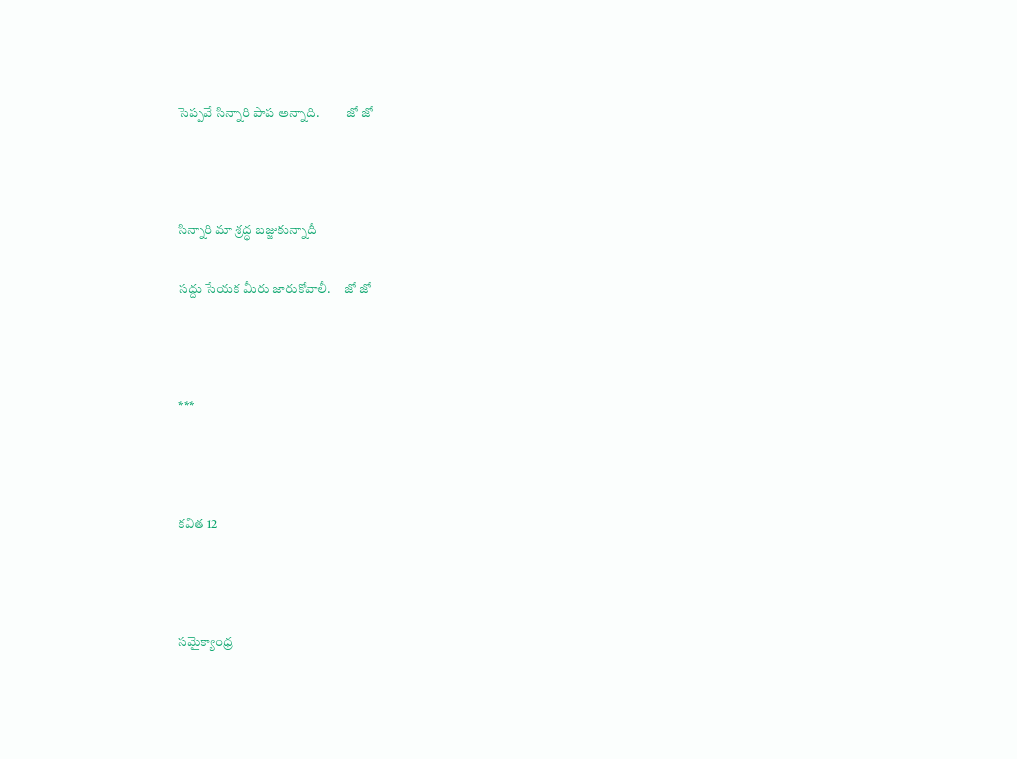సెప్పవే సిన్నారి పాప అన్నాది.          జో జో



సిన్నారి మా శ్రద్ధ బజ్జుకున్నాదీ

సద్దు సేయక మీరు జారుకోవాలీ.     జో జో



***



కవిత 12



సమైక్యాంధ్ర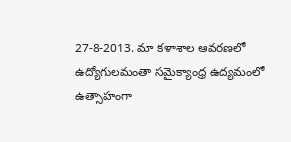27-8-2013. మా కళాశాల ఆవరణలో ఉద్యోగులమంతా సమైక్యాంధ్ర ఉద్యమంలో ఉత్సాహంగా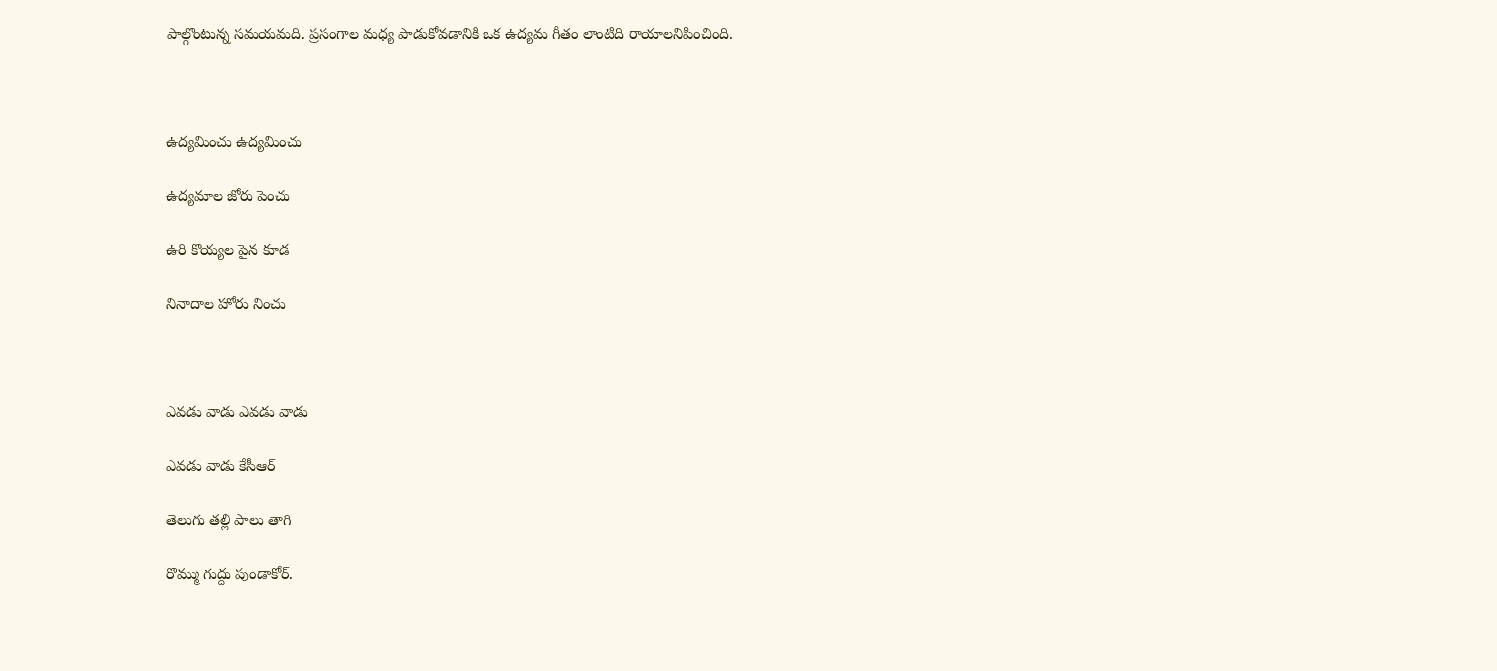పాల్గొంటున్న సమయమది. ప్రసంగాల మధ్య పాడుకోవడానికి ఒక ఉద్యమ గీతం లాంటిది రాయాలనిపించింది.



ఉద్యమించు ఉద్యమించు

ఉద్యమాల జోరు పెంచు

ఉరి కొయ్యల పైన కూడ

నినాదాల హోరు నించు



ఎవడు వాడు ఎవడు వాడు

ఎవడు వాడు కేసీఆర్

తెలుగు తల్లి పాలు తాగి

రొమ్ము గుద్దు పుండాకోర్.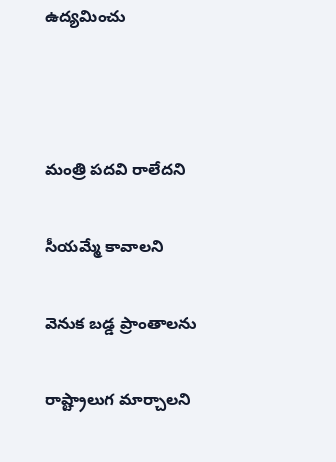ఉద్యమించు



మంత్రి పదవి రాలేదని

సీయమ్మే కావాలని

వెనుక బడ్డ ప్రాంతాలను

రాష్ట్రాలుగ మార్చాలని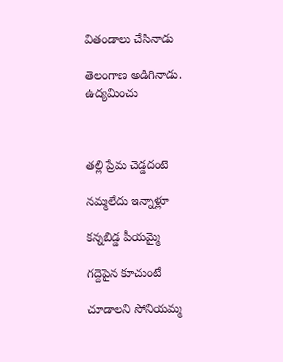వితండాలు చేసినాడు

తెలంగాణ అడిగినాడు.                ఉద్యమించు



తల్లి ప్రేమ చెడ్డదంటె

నమ్మలేదు ఇన్నాళ్లూ

కన్నబిడ్డ పీయమ్మై

గద్దెపైన కూచుంటే

చూడాలని సోనియమ్మ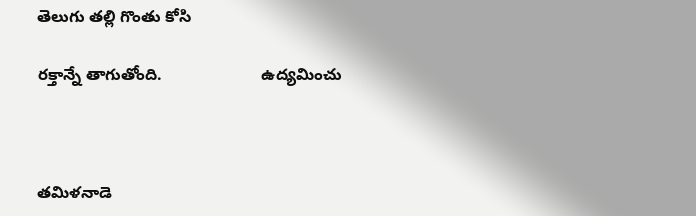తెలుగు తల్లి గొంతు కోసి

రక్తాన్నే తాగుతోంది.                      ఉద్యమించు



తమిళనాడె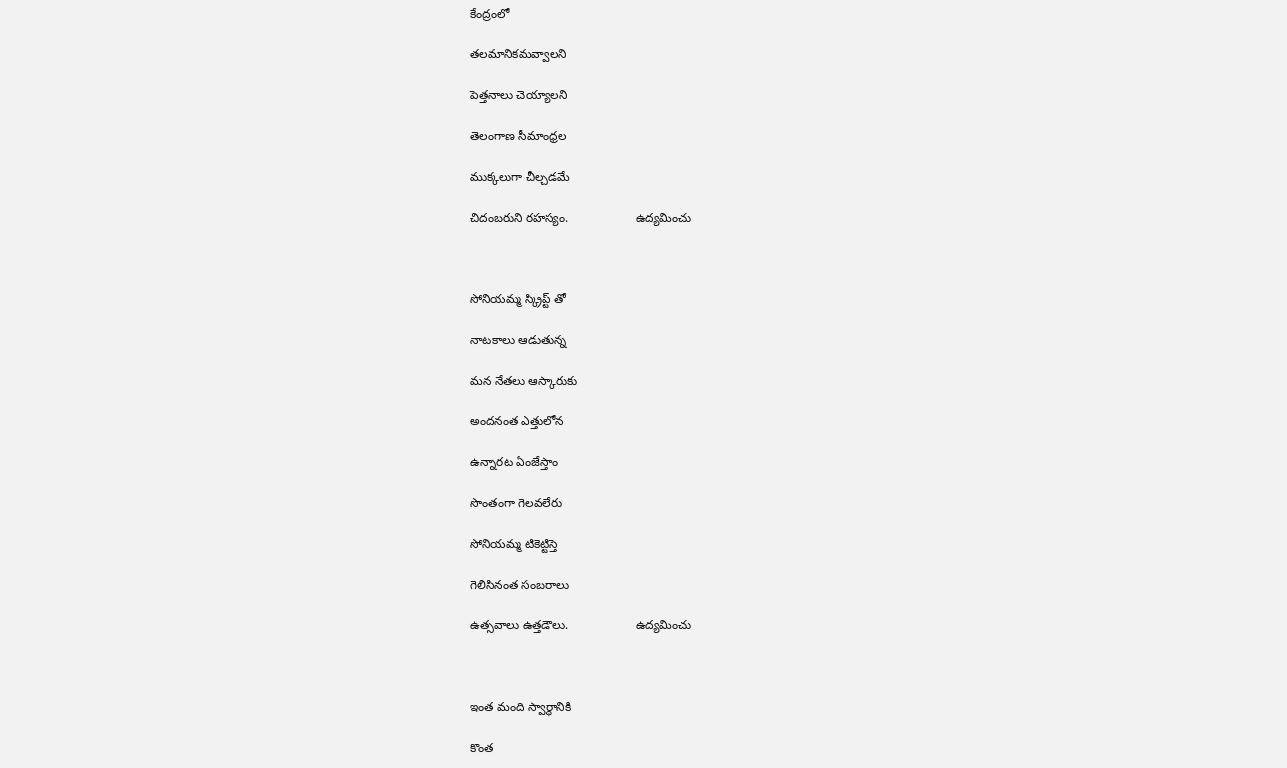కేంద్రంలో

తలమానికమవ్వాలని

పెత్తనాలు చెయ్యాలని

తెలంగాణ సీమాంధ్రల

ముక్కలుగా చీల్చడమే

చిదంబరుని రహస్యం.                    ఉద్యమించు



సోనియమ్మ స్క్రిప్ట్ తో

నాటకాలు ఆడుతున్న

మన నేతలు ఆస్కారుకు

అందనంత ఎత్తులోన

ఉన్నారట ఏంజేస్తాం

సొంతంగా గెలవలేరు

సోనియమ్మ టికెట్టిస్తె

గెలిసినంత సంబరాలు

ఉత్సవాలు ఉత్తడౌలు.                    ఉద్యమించు



ఇంత మంది స్వార్థానికి

కొంత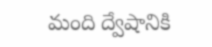మంది ద్వేషానికి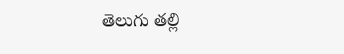తెలుగు తల్లి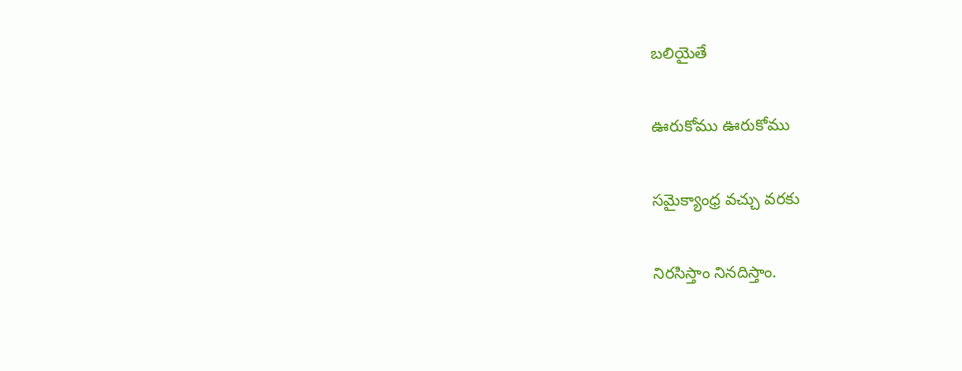బలియైతే

ఊరుకోము ఊరుకోము

సమైక్యాంధ్ర వచ్చు వరకు

నిరసిస్తాం నినదిస్తాం.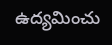ఉద్యమించు